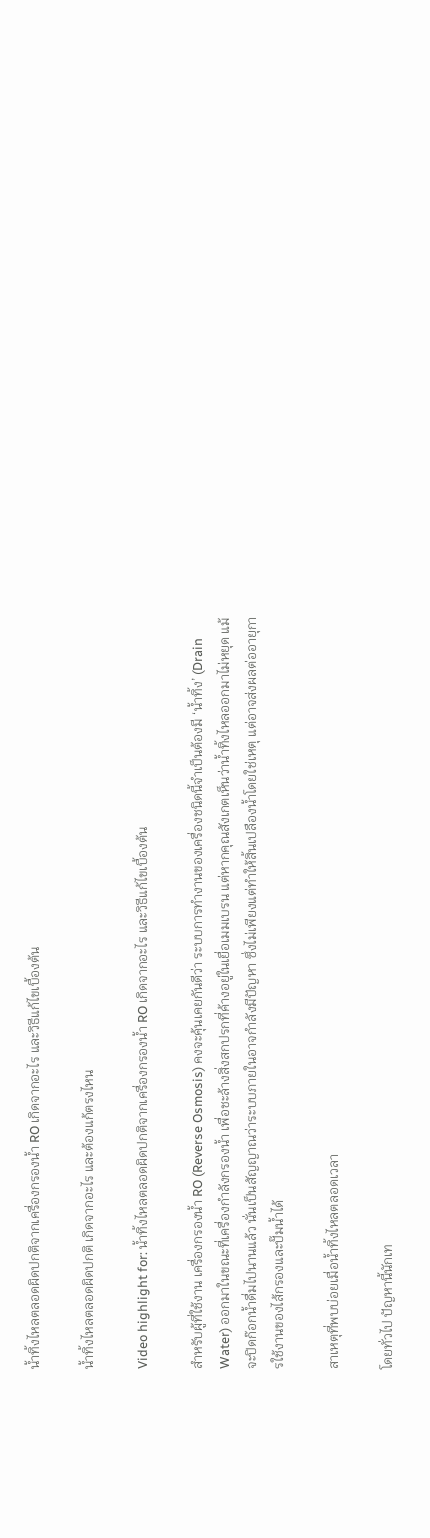น้ำทิ้งไหลตลอดผิดปกติจากเครื่องกรองน้ำ RO เกิดจากอะไร และวิธีแก้ไขเบื้องต้น

น้ำทิ้งไหลตลอดผิดปกติ เกิดจากอะไร และต้องแก้ตรงไหน

Video highlight for: น้ำทิ้งไหลตลอดผิดปกติจากเครื่องกรองน้ำ RO เกิดจากอะไร และวิธีแก้ไขเบื้องต้น

สำหรับผู้ที่ใช้งาน เครื่องกรองน้ำ RO (Reverse Osmosis) คงจะคุ้นเคยกันดีว่า ระบบการทำงานของเครื่องชนิดนี้จำเป็นต้องมี ‘น้ำทิ้ง’ (Drain Water) ออกมาในขณะที่เครื่องกำลังกรองน้ำ เพื่อชะล้างสิ่งสกปรกที่ค้างอยู่ในเยื่อเมมเบรน แต่หากคุณสังเกตเห็นว่าน้ำทิ้งไหลออกมาไม่หยุด แม้จะปิดก๊อกน้ำดื่มไปนานแล้ว นั่นเป็นสัญญาณว่าระบบภายในอาจกำลังมีปัญหา ซึ่งไม่เพียงแต่ทำให้สิ้นเปลืองน้ำโดยใช่เหตุ แต่อาจส่งผลต่ออายุการใช้งานของไส้กรองและปั๊มน้ำได้

สาเหตุที่พบบ่อยเมื่อน้ำทิ้งไหลตลอดเวลา

โดยทั่วไป ปัญหานี้นักเท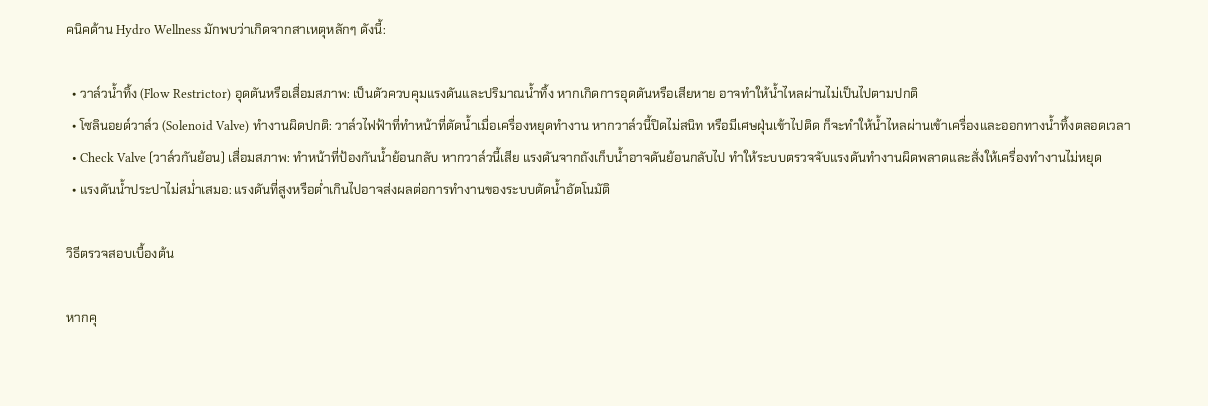คนิคด้าน Hydro Wellness มักพบว่าเกิดจากสาเหตุหลักๆ ดังนี้:

  • วาล์วน้ำทิ้ง (Flow Restrictor) อุดตันหรือเสื่อมสภาพ: เป็นตัวควบคุมแรงดันและปริมาณน้ำทิ้ง หากเกิดการอุดตันหรือเสียหาย อาจทำให้น้ำไหลผ่านไม่เป็นไปตามปกติ
  • โซลินอยด์วาล์ว (Solenoid Valve) ทำงานผิดปกติ: วาล์วไฟฟ้าที่ทำหน้าที่ตัดน้ำเมื่อเครื่องหยุดทำงาน หากวาล์วนี้ปิดไม่สนิท หรือมีเศษฝุ่นเข้าไปติด ก็จะทำให้น้ำไหลผ่านเข้าเครื่องและออกทางน้ำทิ้งตลอดเวลา
  • Check Valve (วาล์วกันย้อน) เสื่อมสภาพ: ทำหน้าที่ป้องกันน้ำย้อนกลับ หากวาล์วนี้เสีย แรงดันจากถังเก็บน้ำอาจดันย้อนกลับไป ทำให้ระบบตรวจจับแรงดันทำงานผิดพลาดและสั่งให้เครื่องทำงานไม่หยุด
  • แรงดันน้ำประปาไม่สม่ำเสมอ: แรงดันที่สูงหรือต่ำเกินไปอาจส่งผลต่อการทำงานของระบบตัดน้ำอัตโนมัติ

วิธีตรวจสอบเบื้องต้น

หากคุ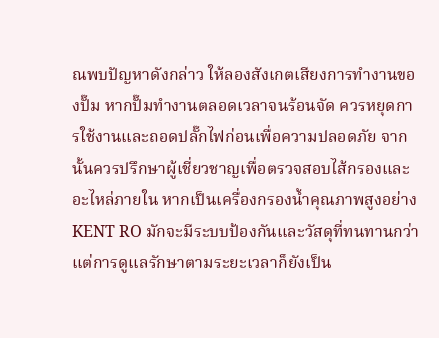ณพบปัญหาดังกล่าว ให้ลองสังเกตเสียงการทำงานของปั๊ม หากปั๊มทำงานตลอดเวลาจนร้อนจัด ควรหยุดการใช้งานและถอดปลั๊กไฟก่อนเพื่อความปลอดภัย จากนั้นควรปรึกษาผู้เชี่ยวชาญเพื่อตรวจสอบไส้กรองและอะไหล่ภายใน หากเป็นเครื่องกรองน้ำคุณภาพสูงอย่าง KENT RO มักจะมีระบบป้องกันและวัสดุที่ทนทานกว่า แต่การดูแลรักษาตามระยะเวลาก็ยังเป็น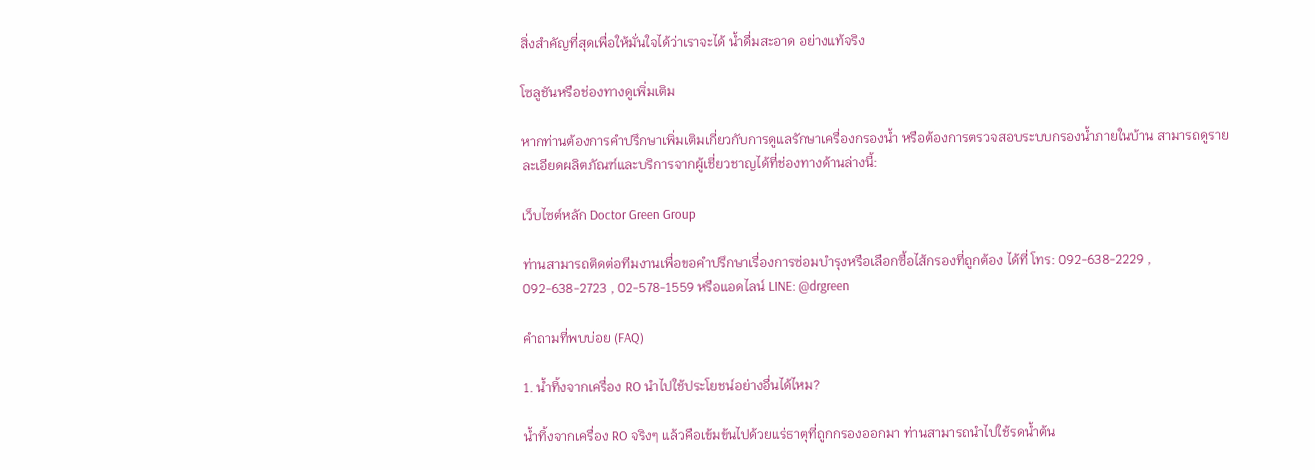สิ่งสำคัญที่สุดเพื่อให้มั่นใจได้ว่าเราจะได้ น้ำดื่มสะอาด อย่างแท้จริง

โซลูชันหรือช่องทางดูเพิ่มเติม

หากท่านต้องการคำปรึกษาเพิ่มเติมเกี่ยวกับการดูแลรักษาเครื่องกรองน้ำ หรือต้องการตรวจสอบระบบกรองน้ำภายในบ้าน สามารถดูรายละเอียดผลิตภัณฑ์และบริการจากผู้เชี่ยวชาญได้ที่ช่องทางด้านล่างนี้:

เว็บไซต์หลัก Doctor Green Group

ท่านสามารถติดต่อทีมงานเพื่อขอคำปรึกษาเรื่องการซ่อมบำรุงหรือเลือกซื้อไส้กรองที่ถูกต้อง ได้ที่ โทร: 092-638-2229 , 092-638-2723 , 02-578-1559 หรือแอดไลน์ LINE: @drgreen

คำถามที่พบบ่อย (FAQ)

1. น้ำทิ้งจากเครื่อง RO นำไปใช้ประโยชน์อย่างอื่นได้ไหม?

น้ำทิ้งจากเครื่อง RO จริงๆ แล้วคือเข้มข้นไปด้วยแร่ธาตุที่ถูกกรองออกมา ท่านสามารถนำไปใช้รดน้ำต้น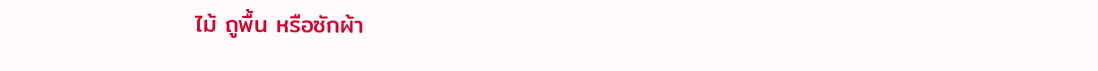ไม้ ถูพื้น หรือซักผ้า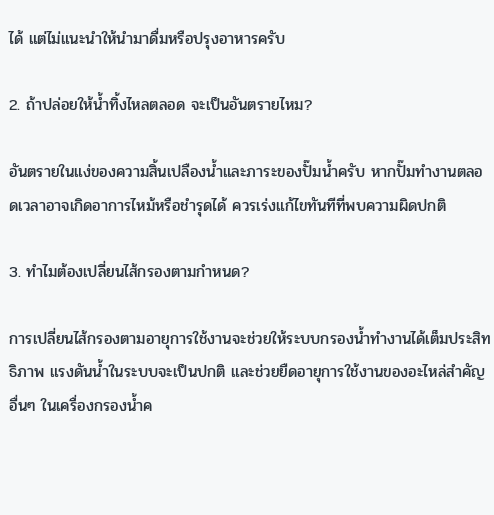ได้ แต่ไม่แนะนำให้นำมาดื่มหรือปรุงอาหารครับ

2. ถ้าปล่อยให้น้ำทิ้งไหลตลอด จะเป็นอันตรายไหม?

อันตรายในแง่ของความสิ้นเปลืองน้ำและภาระของปั๊มน้ำครับ หากปั๊มทำงานตลอดเวลาอาจเกิดอาการไหม้หรือชำรุดได้ ควรเร่งแก้ไขทันทีที่พบความผิดปกติ

3. ทำไมต้องเปลี่ยนไส้กรองตามกำหนด?

การเปลี่ยนไส้กรองตามอายุการใช้งานจะช่วยให้ระบบกรองน้ำทำงานได้เต็มประสิทธิภาพ แรงดันน้ำในระบบจะเป็นปกติ และช่วยยืดอายุการใช้งานของอะไหล่สำคัญอื่นๆ ในเครื่องกรองน้ำค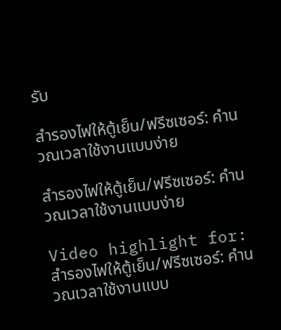รับ

สำรองไฟให้ตู้เย็น/ฟรีซเซอร์: คำนวณเวลาใช้งานแบบง่าย

สำรองไฟให้ตู้เย็น/ฟรีซเซอร์: คำนวณเวลาใช้งานแบบง่าย

Video highlight for: สำรองไฟให้ตู้เย็น/ฟรีซเซอร์: คำนวณเวลาใช้งานแบบ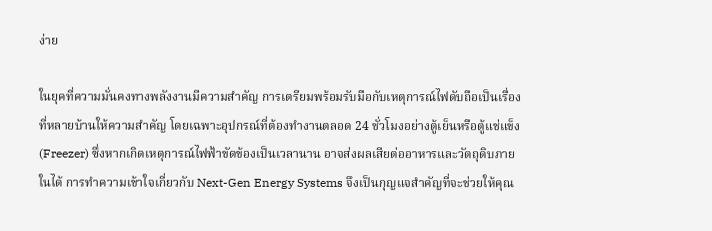ง่าย

ในยุคที่ความมั่นคงทางพลังงานมีความสำคัญ การเตรียมพร้อมรับมือกับเหตุการณ์ไฟดับถือเป็นเรื่องที่หลายบ้านให้ความสำคัญ โดยเฉพาะอุปกรณ์ที่ต้องทำงานตลอด 24 ชั่วโมงอย่างตู้เย็นหรือตู้แช่แข็ง (Freezer) ซึ่งหากเกิดเหตุการณ์ไฟฟ้าขัดข้องเป็นเวลานาน อาจส่งผลเสียต่ออาหารและวัตถุดิบภายในได้ การทำความเข้าใจเกี่ยวกับ Next-Gen Energy Systems จึงเป็นกุญแจสำคัญที่จะช่วยให้คุณ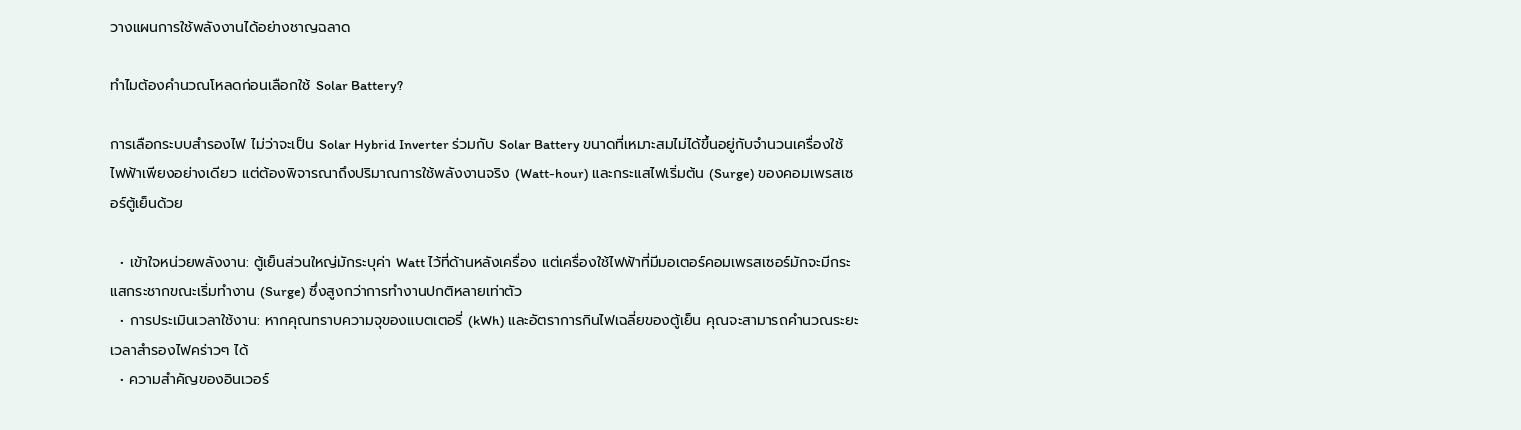วางแผนการใช้พลังงานได้อย่างชาญฉลาด

ทำไมต้องคำนวณโหลดก่อนเลือกใช้ Solar Battery?

การเลือกระบบสำรองไฟ ไม่ว่าจะเป็น Solar Hybrid Inverter ร่วมกับ Solar Battery ขนาดที่เหมาะสมไม่ได้ขึ้นอยู่กับจำนวนเครื่องใช้ไฟฟ้าเพียงอย่างเดียว แต่ต้องพิจารณาถึงปริมาณการใช้พลังงานจริง (Watt-hour) และกระแสไฟเริ่มต้น (Surge) ของคอมเพรสเซอร์ตู้เย็นด้วย

  • เข้าใจหน่วยพลังงาน: ตู้เย็นส่วนใหญ่มักระบุค่า Watt ไว้ที่ด้านหลังเครื่อง แต่เครื่องใช้ไฟฟ้าที่มีมอเตอร์คอมเพรสเซอร์มักจะมีกระแสกระชากขณะเริ่มทำงาน (Surge) ซึ่งสูงกว่าการทำงานปกติหลายเท่าตัว
  • การประเมินเวลาใช้งาน: หากคุณทราบความจุของแบตเตอรี่ (kWh) และอัตราการกินไฟเฉลี่ยของตู้เย็น คุณจะสามารถคำนวณระยะเวลาสำรองไฟคร่าวๆ ได้
  • ความสำคัญของอินเวอร์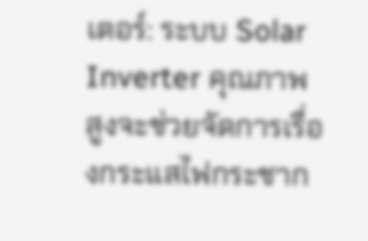เตอร์: ระบบ Solar Inverter คุณภาพสูงจะช่วยจัดการเรื่องกระแสไฟกระชาก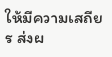ให้มีความเสถียร ส่งผ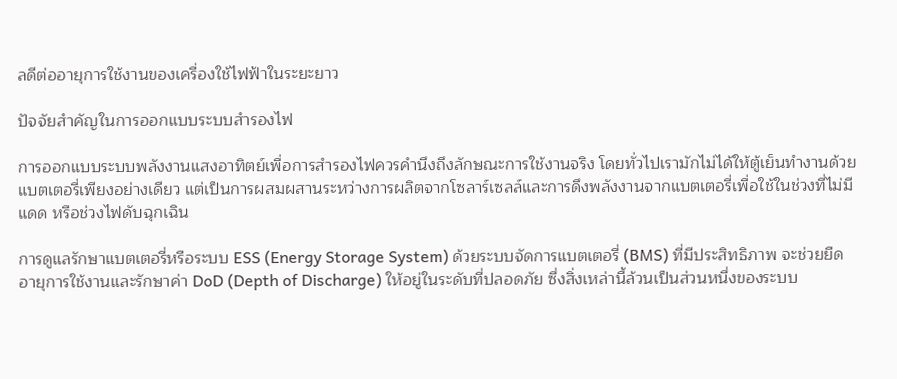ลดีต่ออายุการใช้งานของเครื่องใช้ไฟฟ้าในระยะยาว

ปัจจัยสำคัญในการออกแบบระบบสำรองไฟ

การออกแบบระบบพลังงานแสงอาทิตย์เพื่อการสำรองไฟควรคำนึงถึงลักษณะการใช้งานจริง โดยทั่วไปเรามักไม่ได้ให้ตู้เย็นทำงานด้วยแบตเตอรี่เพียงอย่างเดียว แต่เป็นการผสมผสานระหว่างการผลิตจากโซลาร์เซลล์และการดึงพลังงานจากแบตเตอรี่เพื่อใช้ในช่วงที่ไม่มีแดด หรือช่วงไฟดับฉุกเฉิน

การดูแลรักษาแบตเตอรี่หรือระบบ ESS (Energy Storage System) ด้วยระบบจัดการแบตเตอรี่ (BMS) ที่มีประสิทธิภาพ จะช่วยยืดอายุการใช้งานและรักษาค่า DoD (Depth of Discharge) ให้อยู่ในระดับที่ปลอดภัย ซึ่งสิ่งเหล่านี้ล้วนเป็นส่วนหนึ่งของระบบ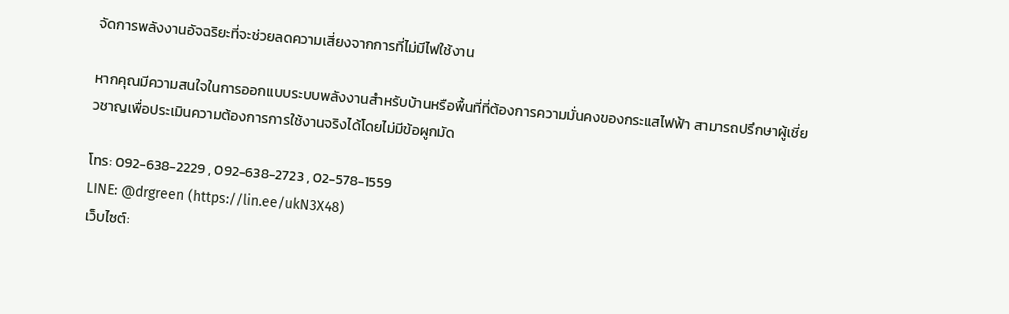จัดการพลังงานอัจฉริยะที่จะช่วยลดความเสี่ยงจากการที่ไม่มีไฟใช้งาน

หากคุณมีความสนใจในการออกแบบระบบพลังงานสำหรับบ้านหรือพื้นที่ที่ต้องการความมั่นคงของกระแสไฟฟ้า สามารถปรึกษาผู้เชี่ยวชาญเพื่อประเมินความต้องการการใช้งานจริงได้โดยไม่มีข้อผูกมัด

โทร: 092-638-2229 , 092-638-2723 , 02-578-1559
LINE: @drgreen (https://lin.ee/ukN3X48)
เว็บไซต์: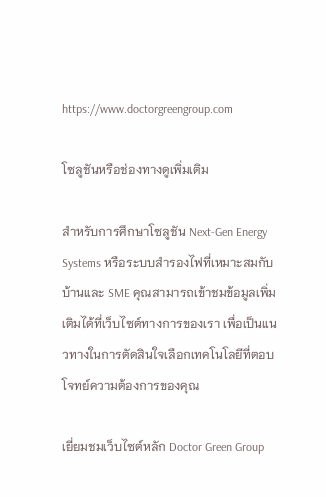https://www.doctorgreengroup.com

โซลูชันหรือช่องทางดูเพิ่มเติม

สำหรับการศึกษาโซลูชัน Next-Gen Energy Systems หรือระบบสำรองไฟที่เหมาะสมกับบ้านและ SME คุณสามารถเข้าชมข้อมูลเพิ่มเติมได้ที่เว็บไซต์ทางการของเรา เพื่อเป็นแนวทางในการตัดสินใจเลือกเทคโนโลยีที่ตอบโจทย์ความต้องการของคุณ

เยี่ยมชมเว็บไซต์หลัก Doctor Green Group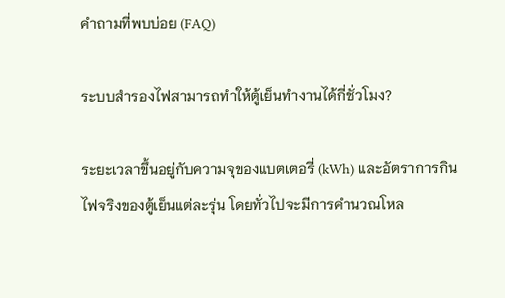คำถามที่พบบ่อย (FAQ)

ระบบสำรองไฟสามารถทำให้ตู้เย็นทำงานได้กี่ชั่วโมง?

ระยะเวลาขึ้นอยู่กับความจุของแบตเตอรี่ (kWh) และอัตราการกินไฟจริงของตู้เย็นแต่ละรุ่น โดยทั่วไปจะมีการคำนวณโหล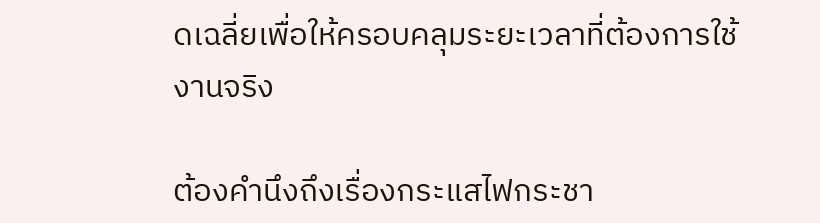ดเฉลี่ยเพื่อให้ครอบคลุมระยะเวลาที่ต้องการใช้งานจริง

ต้องคำนึงถึงเรื่องกระแสไฟกระชา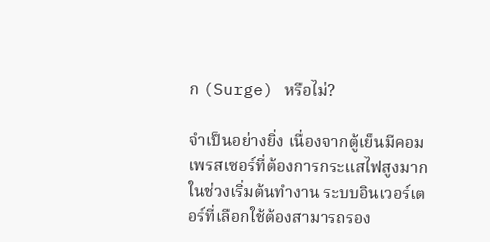ก (Surge) หรือไม่?

จำเป็นอย่างยิ่ง เนื่องจากตู้เย็นมีคอมเพรสเซอร์ที่ต้องการกระแสไฟสูงมากในช่วงเริ่มต้นทำงาน ระบบอินเวอร์เตอร์ที่เลือกใช้ต้องสามารถรอง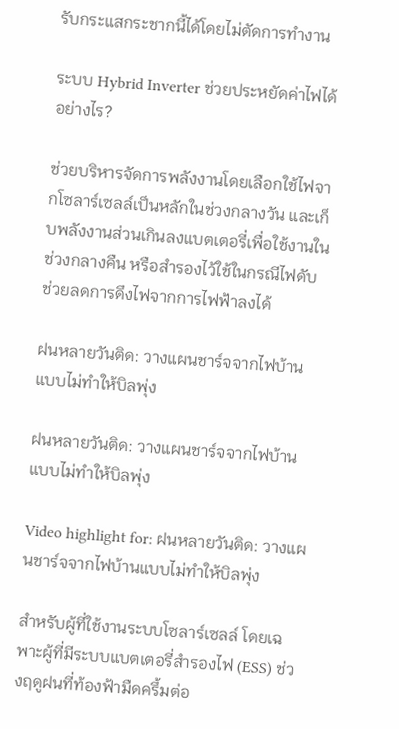รับกระแสกระชากนี้ได้โดยไม่ตัดการทำงาน

ระบบ Hybrid Inverter ช่วยประหยัดค่าไฟได้อย่างไร?

ช่วยบริหารจัดการพลังงานโดยเลือกใช้ไฟจากโซลาร์เซลล์เป็นหลักในช่วงกลางวัน และเก็บพลังงานส่วนเกินลงแบตเตอรี่เพื่อใช้งานในช่วงกลางคืน หรือสำรองไว้ใช้ในกรณีไฟดับ ช่วยลดการดึงไฟจากการไฟฟ้าลงได้

ฝนหลายวันติด: วางแผนชาร์จจากไฟบ้านแบบไม่ทำให้บิลพุ่ง

ฝนหลายวันติด: วางแผนชาร์จจากไฟบ้านแบบไม่ทำให้บิลพุ่ง

Video highlight for: ฝนหลายวันติด: วางแผนชาร์จจากไฟบ้านแบบไม่ทำให้บิลพุ่ง

สำหรับผู้ที่ใช้งานระบบโซลาร์เซลล์ โดยเฉพาะผู้ที่มีระบบแบตเตอรี่สำรองไฟ (ESS) ช่วงฤดูฝนที่ท้องฟ้ามืดครึ้มต่อ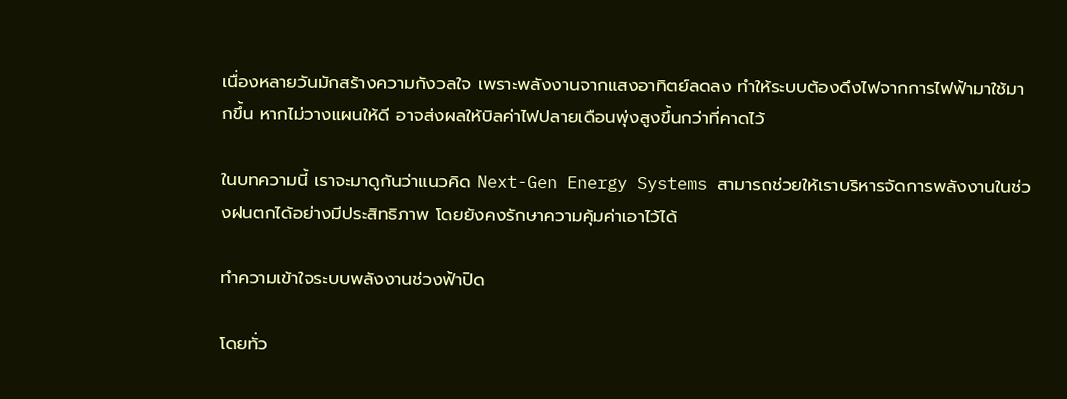เนื่องหลายวันมักสร้างความกังวลใจ เพราะพลังงานจากแสงอาทิตย์ลดลง ทำให้ระบบต้องดึงไฟจากการไฟฟ้ามาใช้มากขึ้น หากไม่วางแผนให้ดี อาจส่งผลให้บิลค่าไฟปลายเดือนพุ่งสูงขึ้นกว่าที่คาดไว้

ในบทความนี้ เราจะมาดูกันว่าแนวคิด Next-Gen Energy Systems สามารถช่วยให้เราบริหารจัดการพลังงานในช่วงฝนตกได้อย่างมีประสิทธิภาพ โดยยังคงรักษาความคุ้มค่าเอาไว้ได้

ทำความเข้าใจระบบพลังงานช่วงฟ้าปิด

โดยทั่ว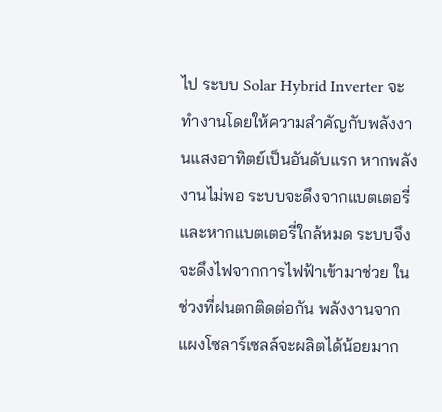ไป ระบบ Solar Hybrid Inverter จะทำงานโดยให้ความสำคัญกับพลังงานแสงอาทิตย์เป็นอันดับแรก หากพลังงานไม่พอ ระบบจะดึงจากแบตเตอรี่ และหากแบตเตอรี่ใกล้หมด ระบบจึงจะดึงไฟจากการไฟฟ้าเข้ามาช่วย ในช่วงที่ฝนตกติดต่อกัน พลังงานจากแผงโซลาร์เซลล์จะผลิตได้น้อยมาก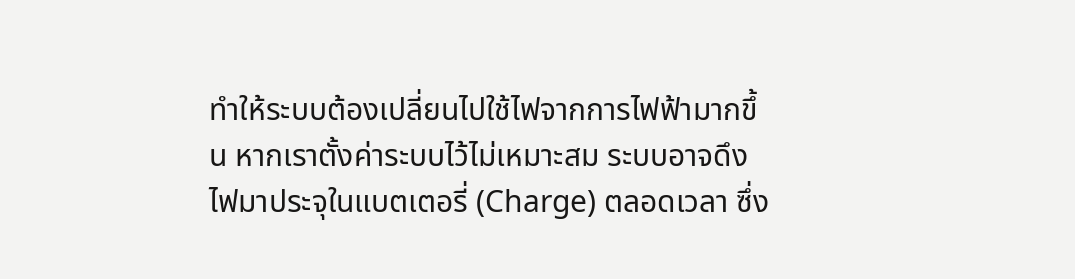ทำให้ระบบต้องเปลี่ยนไปใช้ไฟจากการไฟฟ้ามากขึ้น หากเราตั้งค่าระบบไว้ไม่เหมาะสม ระบบอาจดึงไฟมาประจุในแบตเตอรี่ (Charge) ตลอดเวลา ซึ่ง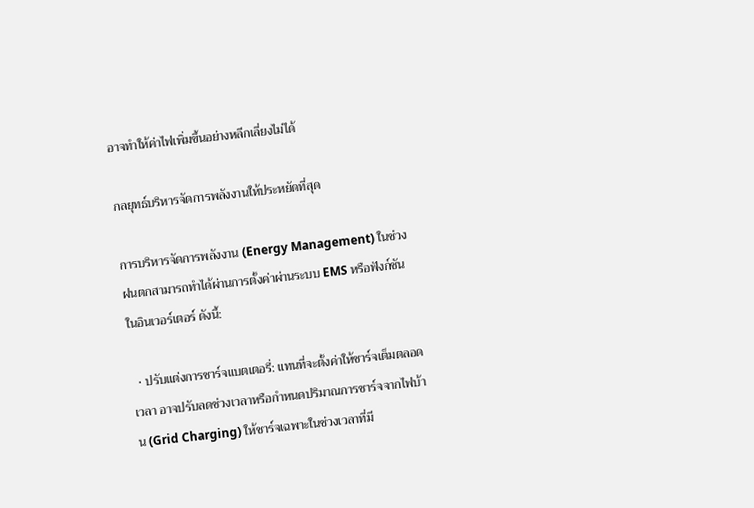อาจทำให้ค่าไฟเพิ่มขึ้นอย่างหลีกเลี่ยงไม่ได้

กลยุทธ์บริหารจัดการพลังงานให้ประหยัดที่สุด

การบริหารจัดการพลังงาน (Energy Management) ในช่วงฝนตกสามารถทำได้ผ่านการตั้งค่าผ่านระบบ EMS หรือฟังก์ชันในอินเวอร์เตอร์ ดังนี้:

  • ปรับแต่งการชาร์จแบตเตอรี่: แทนที่จะตั้งค่าให้ชาร์จเต็มตลอดเวลา อาจปรับลดช่วงเวลาหรือกำหนดปริมาณการชาร์จจากไฟบ้าน (Grid Charging) ให้ชาร์จเฉพาะในช่วงเวลาที่มี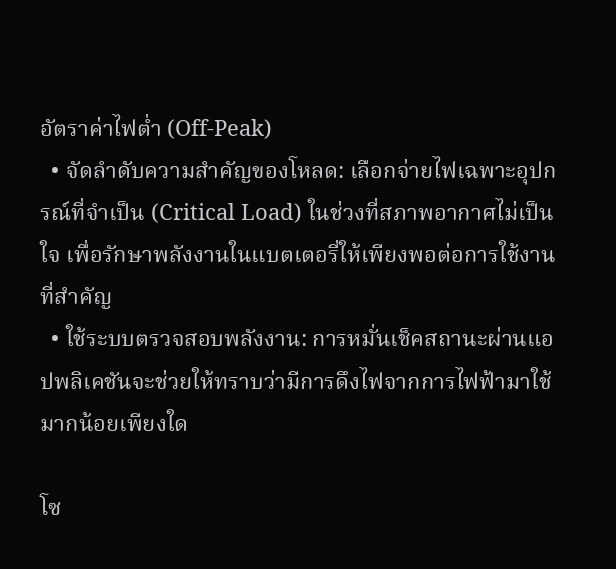อัตราค่าไฟต่ำ (Off-Peak)
  • จัดลำดับความสำคัญของโหลด: เลือกจ่ายไฟเฉพาะอุปกรณ์ที่จำเป็น (Critical Load) ในช่วงที่สภาพอากาศไม่เป็นใจ เพื่อรักษาพลังงานในแบตเตอรี่ให้เพียงพอต่อการใช้งานที่สำคัญ
  • ใช้ระบบตรวจสอบพลังงาน: การหมั่นเช็คสถานะผ่านแอปพลิเคชันจะช่วยให้ทราบว่ามีการดึงไฟจากการไฟฟ้ามาใช้มากน้อยเพียงใด

โซ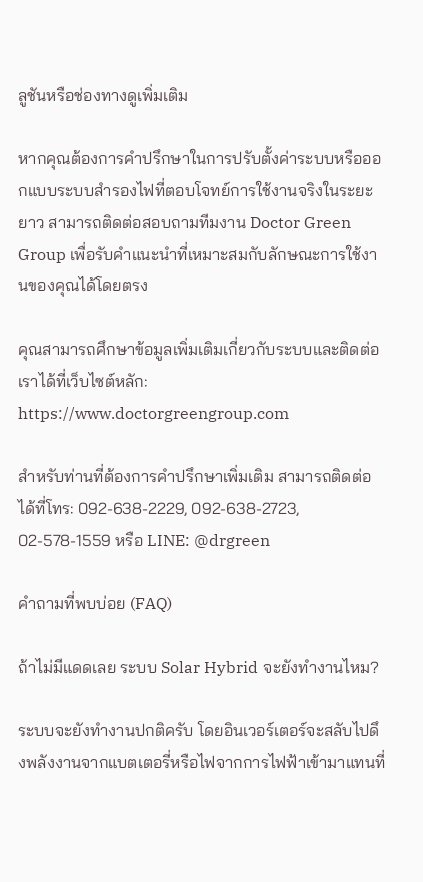ลูชันหรือช่องทางดูเพิ่มเติม

หากคุณต้องการคำปรึกษาในการปรับตั้งค่าระบบหรือออกแบบระบบสำรองไฟที่ตอบโจทย์การใช้งานจริงในระยะยาว สามารถติดต่อสอบถามทีมงาน Doctor Green Group เพื่อรับคำแนะนำที่เหมาะสมกับลักษณะการใช้งานของคุณได้โดยตรง

คุณสามารถศึกษาข้อมูลเพิ่มเติมเกี่ยวกับระบบและติดต่อเราได้ที่เว็บไซต์หลัก: https://www.doctorgreengroup.com

สำหรับท่านที่ต้องการคำปรึกษาเพิ่มเติม สามารถติดต่อได้ที่โทร: 092-638-2229, 092-638-2723, 02-578-1559 หรือ LINE: @drgreen

คำถามที่พบบ่อย (FAQ)

ถ้าไม่มีแดดเลย ระบบ Solar Hybrid จะยังทำงานไหม?

ระบบจะยังทำงานปกติครับ โดยอินเวอร์เตอร์จะสลับไปดึงพลังงานจากแบตเตอรี่หรือไฟจากการไฟฟ้าเข้ามาแทนที่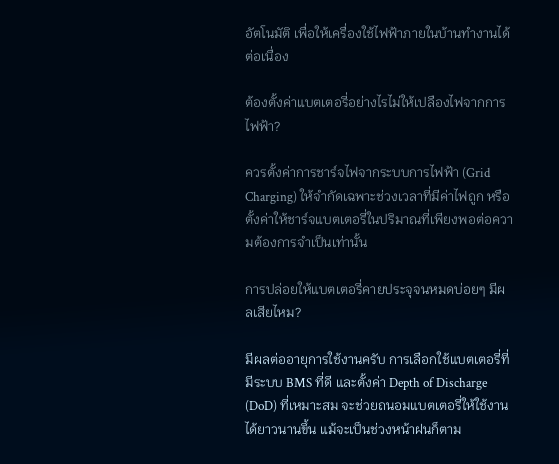อัตโนมัติ เพื่อให้เครื่องใช้ไฟฟ้าภายในบ้านทำงานได้ต่อเนื่อง

ต้องตั้งค่าแบตเตอรี่อย่างไรไม่ให้เปลืองไฟจากการไฟฟ้า?

ควรตั้งค่าการชาร์จไฟจากระบบการไฟฟ้า (Grid Charging) ให้จำกัดเฉพาะช่วงเวลาที่มีค่าไฟถูก หรือตั้งค่าให้ชาร์จแบตเตอรี่ในปริมาณที่เพียงพอต่อความต้องการจำเป็นเท่านั้น

การปล่อยให้แบตเตอรี่คายประจุจนหมดบ่อยๆ มีผลเสียไหม?

มีผลต่ออายุการใช้งานครับ การเลือกใช้แบตเตอรี่ที่มีระบบ BMS ที่ดี และตั้งค่า Depth of Discharge (DoD) ที่เหมาะสม จะช่วยถนอมแบตเตอรี่ให้ใช้งานได้ยาวนานขึ้น แม้จะเป็นช่วงหน้าฝนก็ตาม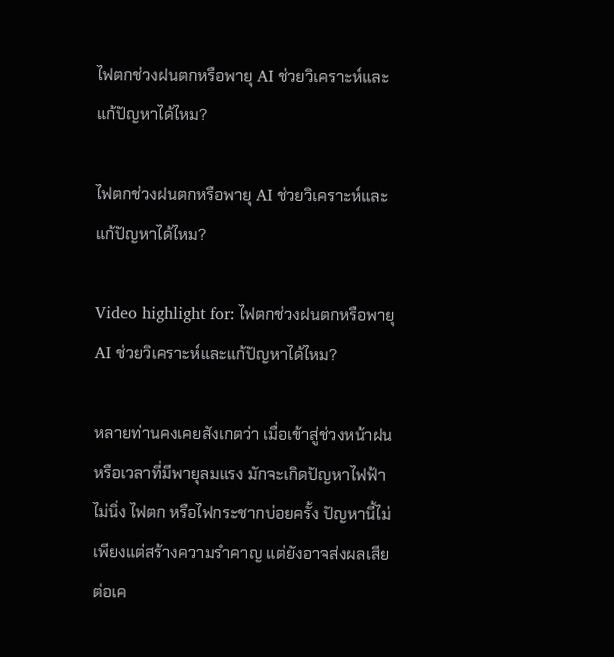ไฟตกช่วงฝนตกหรือพายุ AI ช่วยวิเคราะห์และแก้ปัญหาได้ไหม?

ไฟตกช่วงฝนตกหรือพายุ AI ช่วยวิเคราะห์และแก้ปัญหาได้ไหม?

Video highlight for: ไฟตกช่วงฝนตกหรือพายุ AI ช่วยวิเคราะห์และแก้ปัญหาได้ไหม?

หลายท่านคงเคยสังเกตว่า เมื่อเข้าสู่ช่วงหน้าฝน หรือเวลาที่มีพายุลมแรง มักจะเกิดปัญหาไฟฟ้าไม่นิ่ง ไฟตก หรือไฟกระชากบ่อยครั้ง ปัญหานี้ไม่เพียงแต่สร้างความรำคาญ แต่ยังอาจส่งผลเสียต่อเค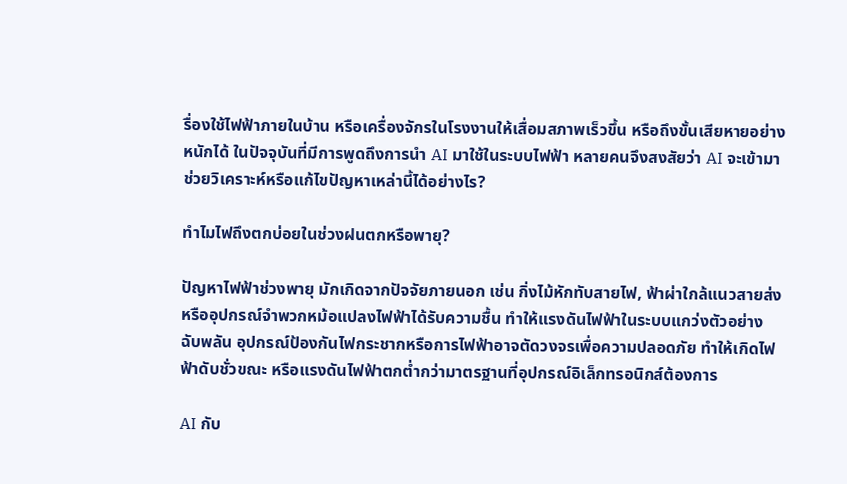รื่องใช้ไฟฟ้าภายในบ้าน หรือเครื่องจักรในโรงงานให้เสื่อมสภาพเร็วขึ้น หรือถึงขั้นเสียหายอย่างหนักได้ ในปัจจุบันที่มีการพูดถึงการนำ AI มาใช้ในระบบไฟฟ้า หลายคนจึงสงสัยว่า AI จะเข้ามาช่วยวิเคราะห์หรือแก้ไขปัญหาเหล่านี้ได้อย่างไร?

ทำไมไฟถึงตกบ่อยในช่วงฝนตกหรือพายุ?

ปัญหาไฟฟ้าช่วงพายุ มักเกิดจากปัจจัยภายนอก เช่น กิ่งไม้หักทับสายไฟ, ฟ้าผ่าใกล้แนวสายส่ง หรืออุปกรณ์จำพวกหม้อแปลงไฟฟ้าได้รับความชื้น ทำให้แรงดันไฟฟ้าในระบบแกว่งตัวอย่างฉับพลัน อุปกรณ์ป้องกันไฟกระชากหรือการไฟฟ้าอาจตัดวงจรเพื่อความปลอดภัย ทำให้เกิดไฟฟ้าดับชั่วขณะ หรือแรงดันไฟฟ้าตกต่ำกว่ามาตรฐานที่อุปกรณ์อิเล็กทรอนิกส์ต้องการ

AI กับ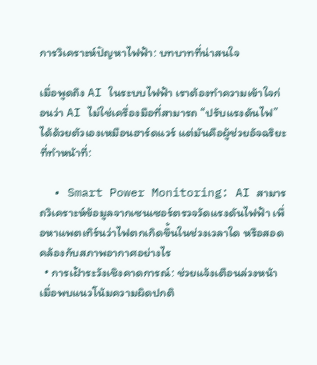การวิเคราะห์ปัญหาไฟฟ้า: บทบาทที่น่าสนใจ

เมื่อพูดถึง AI ในระบบไฟฟ้า เราต้องทำความเข้าใจก่อนว่า AI ไม่ใช่เครื่องมือที่สามารถ “ปรับแรงดันไฟ” ได้ด้วยตัวเองเหมือนฮาร์ดแวร์ แต่มันคือผู้ช่วยอัจฉริยะที่ทำหน้าที่:

  • Smart Power Monitoring: AI สามารถวิเคราะห์ข้อมูลจากเซนเซอร์ตรวจวัดแรงดันไฟฟ้า เพื่อหาแพตเทิร์นว่าไฟตกเกิดขึ้นในช่วงเวลาใด หรือสอดคล้องกับสภาพอากาศอย่างไร
  • การเฝ้าระวังเชิงคาดการณ์: ช่วยแจ้งเตือนล่วงหน้าเมื่อพบแนวโน้มความผิดปกติ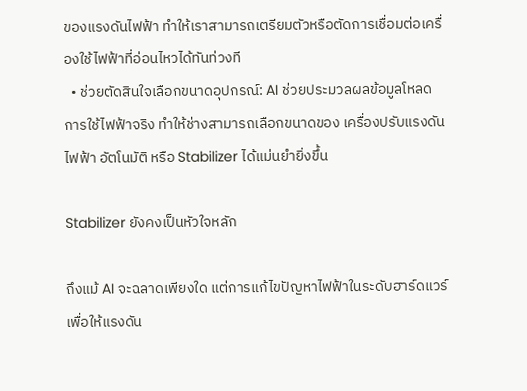ของแรงดันไฟฟ้า ทำให้เราสามารถเตรียมตัวหรือตัดการเชื่อมต่อเครื่องใช้ไฟฟ้าที่อ่อนไหวได้ทันท่วงที
  • ช่วยตัดสินใจเลือกขนาดอุปกรณ์: AI ช่วยประมวลผลข้อมูลโหลดการใช้ไฟฟ้าจริง ทำให้ช่างสามารถเลือกขนาดของ เครื่องปรับแรงดันไฟฟ้า อัตโนมัติ หรือ Stabilizer ได้แม่นยำยิ่งขึ้น

Stabilizer ยังคงเป็นหัวใจหลัก

ถึงแม้ AI จะฉลาดเพียงใด แต่การแก้ไขปัญหาไฟฟ้าในระดับฮาร์ดแวร์เพื่อให้แรงดัน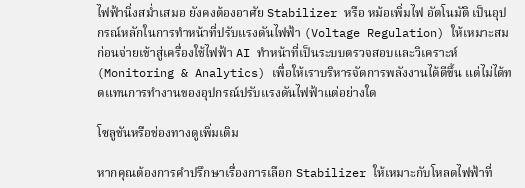ไฟฟ้านิ่งสม่ำเสมอ ยังคงต้องอาศัย Stabilizer หรือ หม้อเพิ่มไฟ อัตโนมัติ เป็นอุปกรณ์หลักในการทำหน้าที่ปรับแรงดันไฟฟ้า (Voltage Regulation) ให้เหมาะสมก่อนจ่ายเข้าสู่เครื่องใช้ไฟฟ้า AI ทำหน้าที่เป็นระบบตรวจสอบและวิเคราะห์ (Monitoring & Analytics) เพื่อให้เราบริหารจัดการพลังงานได้ดีขึ้น แต่ไม่ได้ทดแทนการทำงานของอุปกรณ์ปรับแรงดันไฟฟ้าแต่อย่างใด

โซลูชันหรือช่องทางดูเพิ่มเติม

หากคุณต้องการคำปรึกษาเรื่องการเลือก Stabilizer ให้เหมาะกับโหลดไฟฟ้าที่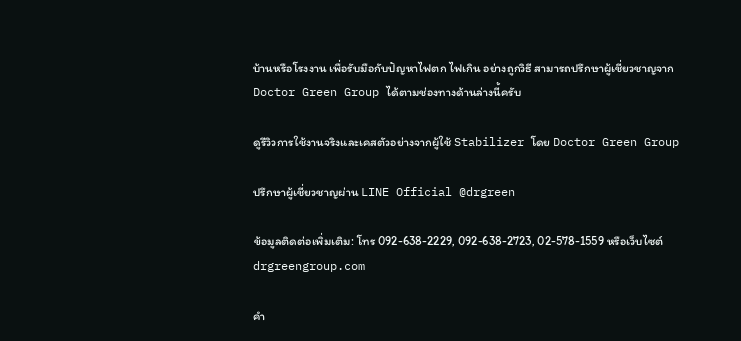บ้านหรือโรงงาน เพื่อรับมือกับปัญหาไฟตก ไฟเกิน อย่างถูกวิธี สามารถปรึกษาผู้เชี่ยวชาญจาก Doctor Green Group ได้ตามช่องทางด้านล่างนี้ครับ

ดูรีวิวการใช้งานจริงและเคสตัวอย่างจากผู้ใช้ Stabilizer โดย Doctor Green Group

ปรึกษาผู้เชี่ยวชาญผ่าน LINE Official @drgreen

ข้อมูลติดต่อเพิ่มเติม: โทร 092-638-2229, 092-638-2723, 02-578-1559 หรือเว็บไซต์ drgreengroup.com

คำ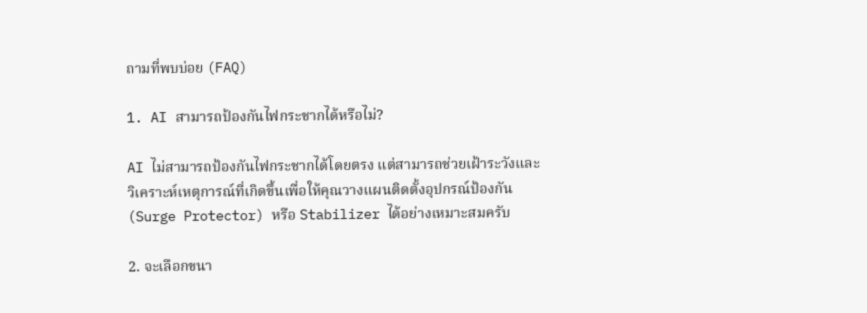ถามที่พบบ่อย (FAQ)

1. AI สามารถป้องกันไฟกระชากได้หรือไม่?

AI ไม่สามารถป้องกันไฟกระชากได้โดยตรง แต่สามารถช่วยเฝ้าระวังและวิเคราะห์เหตุการณ์ที่เกิดขึ้นเพื่อให้คุณวางแผนติดตั้งอุปกรณ์ป้องกัน (Surge Protector) หรือ Stabilizer ได้อย่างเหมาะสมครับ

2. จะเลือกขนา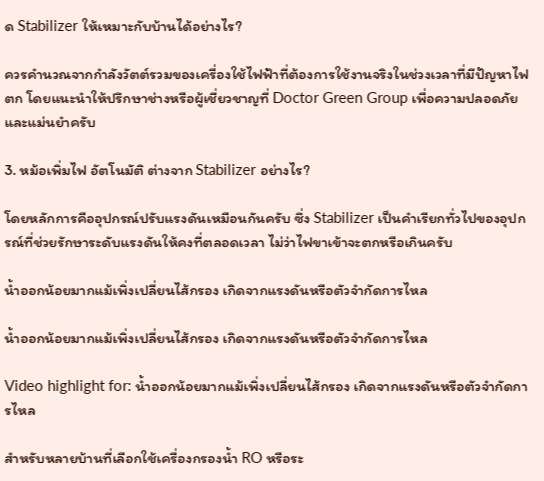ด Stabilizer ให้เหมาะกับบ้านได้อย่างไร?

ควรคำนวณจากกำลังวัตต์รวมของเครื่องใช้ไฟฟ้าที่ต้องการใช้งานจริงในช่วงเวลาที่มีปัญหาไฟตก โดยแนะนำให้ปรึกษาช่างหรือผู้เชี่ยวชาญที่ Doctor Green Group เพื่อความปลอดภัยและแม่นยำครับ

3. หม้อเพิ่มไฟ อัตโนมัติ ต่างจาก Stabilizer อย่างไร?

โดยหลักการคืออุปกรณ์ปรับแรงดันเหมือนกันครับ ซึ่ง Stabilizer เป็นคำเรียกทั่วไปของอุปกรณ์ที่ช่วยรักษาระดับแรงดันให้คงที่ตลอดเวลา ไม่ว่าไฟขาเข้าจะตกหรือเกินครับ

น้ำออกน้อยมากแม้เพิ่งเปลี่ยนไส้กรอง เกิดจากแรงดันหรือตัวจำกัดการไหล

น้ำออกน้อยมากแม้เพิ่งเปลี่ยนไส้กรอง เกิดจากแรงดันหรือตัวจำกัดการไหล

Video highlight for: น้ำออกน้อยมากแม้เพิ่งเปลี่ยนไส้กรอง เกิดจากแรงดันหรือตัวจำกัดการไหล

สำหรับหลายบ้านที่เลือกใช้เครื่องกรองน้ำ RO หรือระ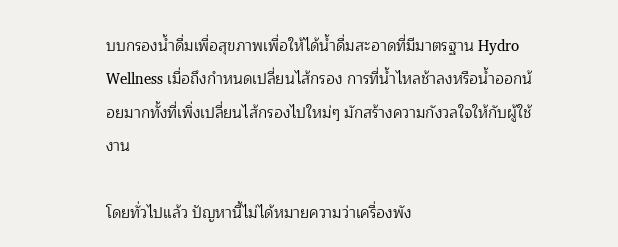บบกรองน้ำดื่มเพื่อสุขภาพเพื่อให้ได้น้ำดื่มสะอาดที่มีมาตรฐาน Hydro Wellness เมื่อถึงกำหนดเปลี่ยนไส้กรอง การที่น้ำไหลช้าลงหรือน้ำออกน้อยมากทั้งที่เพิ่งเปลี่ยนไส้กรองไปใหม่ๆ มักสร้างความกังวลใจให้กับผู้ใช้งาน

โดยทั่วไปแล้ว ปัญหานี้ไม่ได้หมายความว่าเครื่องพัง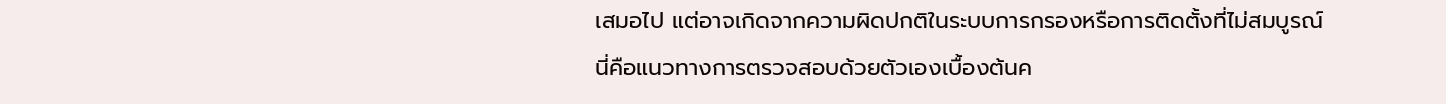เสมอไป แต่อาจเกิดจากความผิดปกติในระบบการกรองหรือการติดตั้งที่ไม่สมบูรณ์ นี่คือแนวทางการตรวจสอบด้วยตัวเองเบื้องต้นค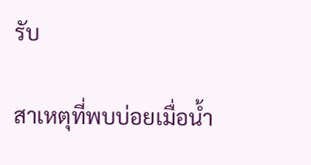รับ

สาเหตุที่พบบ่อยเมื่อน้ำ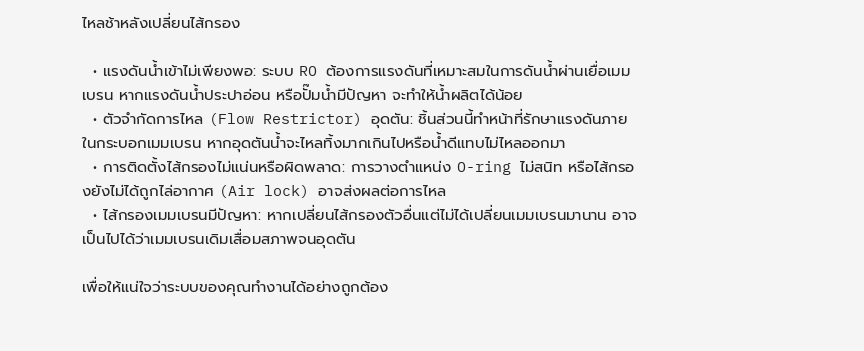ไหลช้าหลังเปลี่ยนไส้กรอง

  • แรงดันน้ำเข้าไม่เพียงพอ: ระบบ RO ต้องการแรงดันที่เหมาะสมในการดันน้ำผ่านเยื่อเมมเบรน หากแรงดันน้ำประปาอ่อน หรือปั๊มน้ำมีปัญหา จะทำให้น้ำผลิตได้น้อย
  • ตัวจำกัดการไหล (Flow Restrictor) อุดตัน: ชิ้นส่วนนี้ทำหน้าที่รักษาแรงดันภายในกระบอกเมมเบรน หากอุดตันน้ำจะไหลทิ้งมากเกินไปหรือน้ำดีแทบไม่ไหลออกมา
  • การติดตั้งไส้กรองไม่แน่นหรือผิดพลาด: การวางตำแหน่ง O-ring ไม่สนิท หรือไส้กรองยังไม่ได้ถูกไล่อากาศ (Air lock) อาจส่งผลต่อการไหล
  • ไส้กรองเมมเบรนมีปัญหา: หากเปลี่ยนไส้กรองตัวอื่นแต่ไม่ได้เปลี่ยนเมมเบรนมานาน อาจเป็นไปได้ว่าเมมเบรนเดิมเสื่อมสภาพจนอุดตัน

เพื่อให้แน่ใจว่าระบบของคุณทำงานได้อย่างถูกต้อง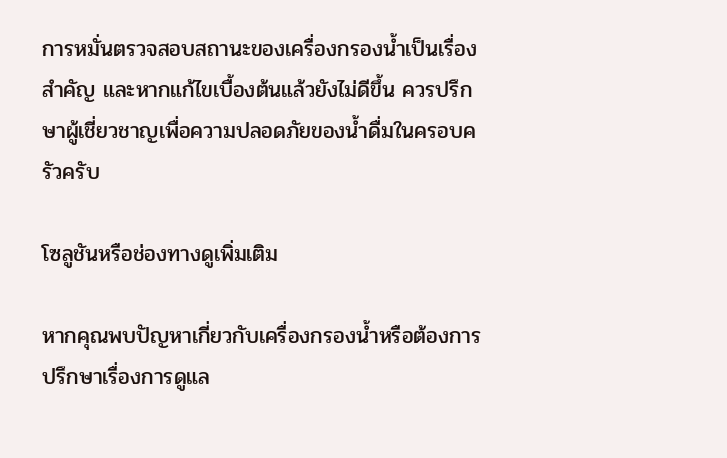การหมั่นตรวจสอบสถานะของเครื่องกรองน้ำเป็นเรื่องสำคัญ และหากแก้ไขเบื้องต้นแล้วยังไม่ดีขึ้น ควรปรึกษาผู้เชี่ยวชาญเพื่อความปลอดภัยของน้ำดื่มในครอบครัวครับ

โซลูชันหรือช่องทางดูเพิ่มเติม

หากคุณพบปัญหาเกี่ยวกับเครื่องกรองน้ำหรือต้องการปรึกษาเรื่องการดูแล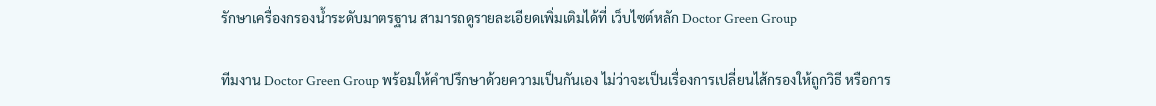รักษาเครื่องกรองน้ำระดับมาตรฐาน สามารถดูรายละเอียดเพิ่มเติมได้ที่ เว็บไซต์หลัก Doctor Green Group

ทีมงาน Doctor Green Group พร้อมให้คำปรึกษาด้วยความเป็นกันเอง ไม่ว่าจะเป็นเรื่องการเปลี่ยนไส้กรองให้ถูกวิธี หรือการ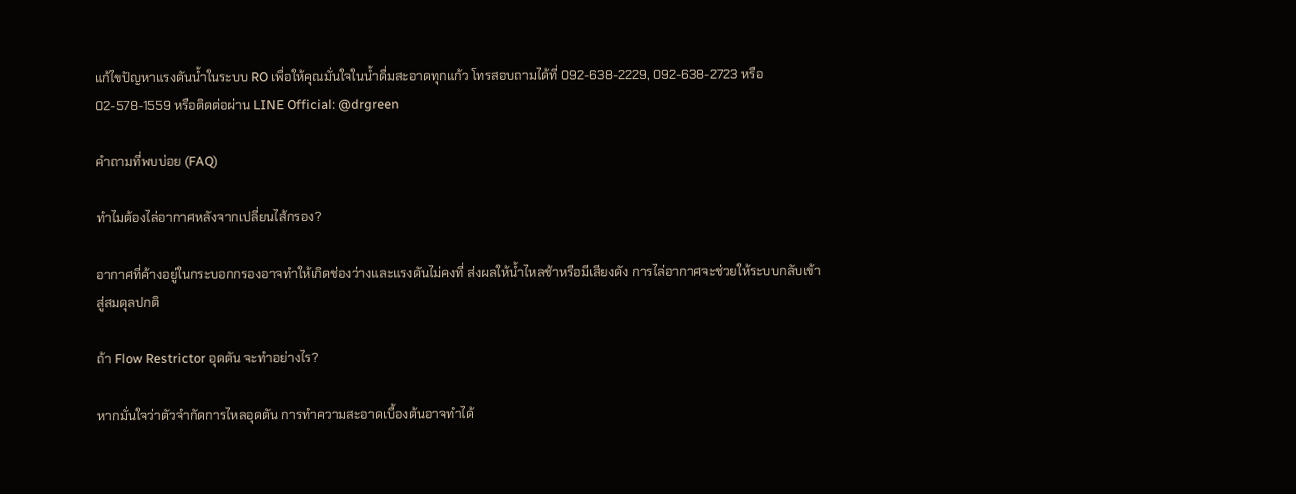แก้ไขปัญหาแรงดันน้ำในระบบ RO เพื่อให้คุณมั่นใจในน้ำดื่มสะอาดทุกแก้ว โทรสอบถามได้ที่ 092-638-2229, 092-638-2723 หรือ 02-578-1559 หรือติดต่อผ่าน LINE Official: @drgreen

คำถามที่พบบ่อย (FAQ)

ทำไมต้องไล่อากาศหลังจากเปลี่ยนไส้กรอง?

อากาศที่ค้างอยู่ในกระบอกกรองอาจทำให้เกิดช่องว่างและแรงดันไม่คงที่ ส่งผลให้น้ำไหลช้าหรือมีเสียงดัง การไล่อากาศจะช่วยให้ระบบกลับเข้าสู่สมดุลปกติ

ถ้า Flow Restrictor อุดตัน จะทำอย่างไร?

หากมั่นใจว่าตัวจำกัดการไหลอุดตัน การทำความสะอาดเบื้องต้นอาจทำได้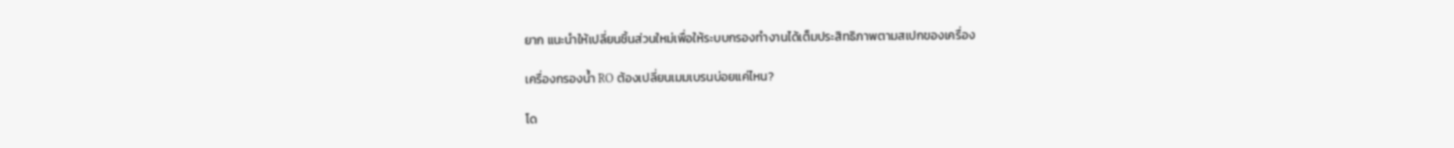ยาก แนะนำให้เปลี่ยนชิ้นส่วนใหม่เพื่อให้ระบบกรองทำงานได้เต็มประสิทธิภาพตามสเปกของเครื่อง

เครื่องกรองน้ำ RO ต้องเปลี่ยนเมมเบรนบ่อยแค่ไหน?

โด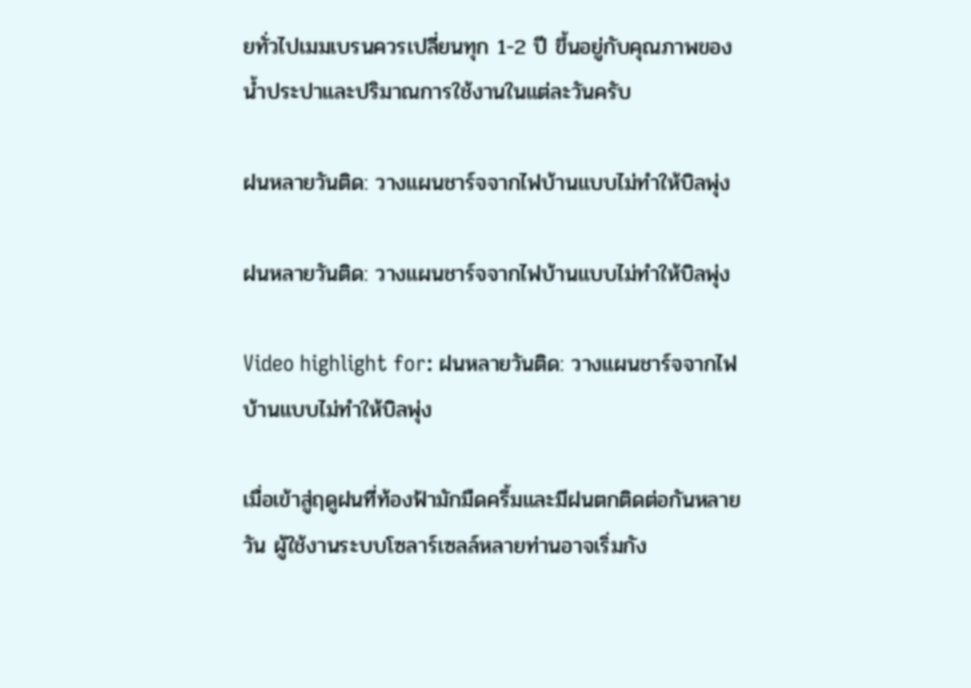ยทั่วไปเมมเบรนควรเปลี่ยนทุก 1-2 ปี ขึ้นอยู่กับคุณภาพของน้ำประปาและปริมาณการใช้งานในแต่ละวันครับ

ฝนหลายวันติด: วางแผนชาร์จจากไฟบ้านแบบไม่ทำให้บิลพุ่ง

ฝนหลายวันติด: วางแผนชาร์จจากไฟบ้านแบบไม่ทำให้บิลพุ่ง

Video highlight for: ฝนหลายวันติด: วางแผนชาร์จจากไฟบ้านแบบไม่ทำให้บิลพุ่ง

เมื่อเข้าสู่ฤดูฝนที่ท้องฟ้ามักมืดครึ้มและมีฝนตกติดต่อกันหลายวัน ผู้ใช้งานระบบโซลาร์เซลล์หลายท่านอาจเริ่มกัง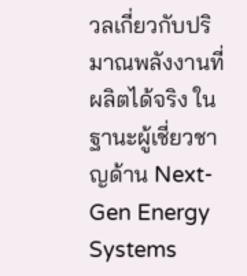วลเกี่ยวกับปริมาณพลังงานที่ผลิตได้จริง ในฐานะผู้เชี่ยวชาญด้าน Next-Gen Energy Systems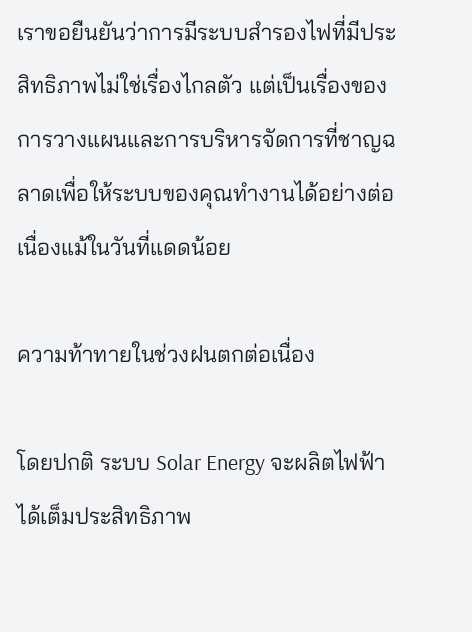เราขอยืนยันว่าการมีระบบสำรองไฟที่มีประสิทธิภาพไม่ใช่เรื่องไกลตัว แต่เป็นเรื่องของการวางแผนและการบริหารจัดการที่ชาญฉลาดเพื่อให้ระบบของคุณทำงานได้อย่างต่อเนื่องแม้ในวันที่แดดน้อย

ความท้าทายในช่วงฝนตกต่อเนื่อง

โดยปกติ ระบบ Solar Energy จะผลิตไฟฟ้าได้เต็มประสิทธิภาพ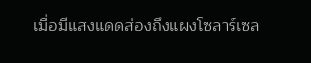เมื่อมีแสงแดดส่องถึงแผงโซลาร์เซล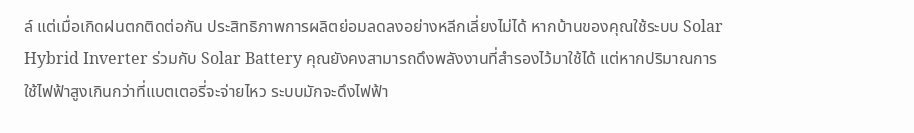ล์ แต่เมื่อเกิดฝนตกติดต่อกัน ประสิทธิภาพการผลิตย่อมลดลงอย่างหลีกเลี่ยงไม่ได้ หากบ้านของคุณใช้ระบบ Solar Hybrid Inverter ร่วมกับ Solar Battery คุณยังคงสามารถดึงพลังงานที่สำรองไว้มาใช้ได้ แต่หากปริมาณการใช้ไฟฟ้าสูงเกินกว่าที่แบตเตอรี่จะจ่ายไหว ระบบมักจะดึงไฟฟ้า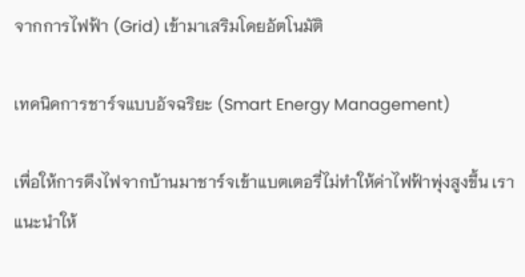จากการไฟฟ้า (Grid) เข้ามาเสริมโดยอัตโนมัติ

เทคนิคการชาร์จแบบอัจฉริยะ (Smart Energy Management)

เพื่อให้การดึงไฟจากบ้านมาชาร์จเข้าแบตเตอรี่ไม่ทำให้ค่าไฟฟ้าพุ่งสูงขึ้น เราแนะนำให้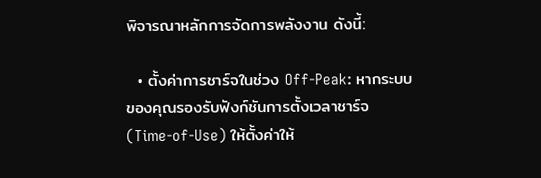พิจารณาหลักการจัดการพลังงาน ดังนี้:

  • ตั้งค่าการชาร์จในช่วง Off-Peak: หากระบบของคุณรองรับฟังก์ชันการตั้งเวลาชาร์จ (Time-of-Use) ให้ตั้งค่าให้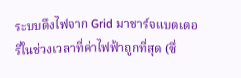ระบบดึงไฟจาก Grid มาชาร์จแบตเตอรี่ในช่วงเวลาที่ค่าไฟฟ้าถูกที่สุด (ซึ่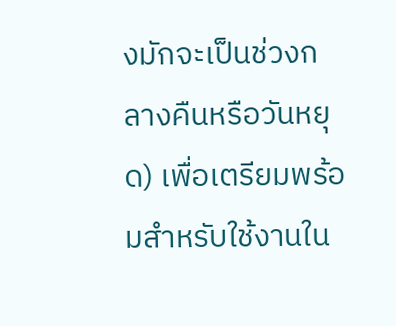งมักจะเป็นช่วงกลางคืนหรือวันหยุด) เพื่อเตรียมพร้อมสำหรับใช้งานใน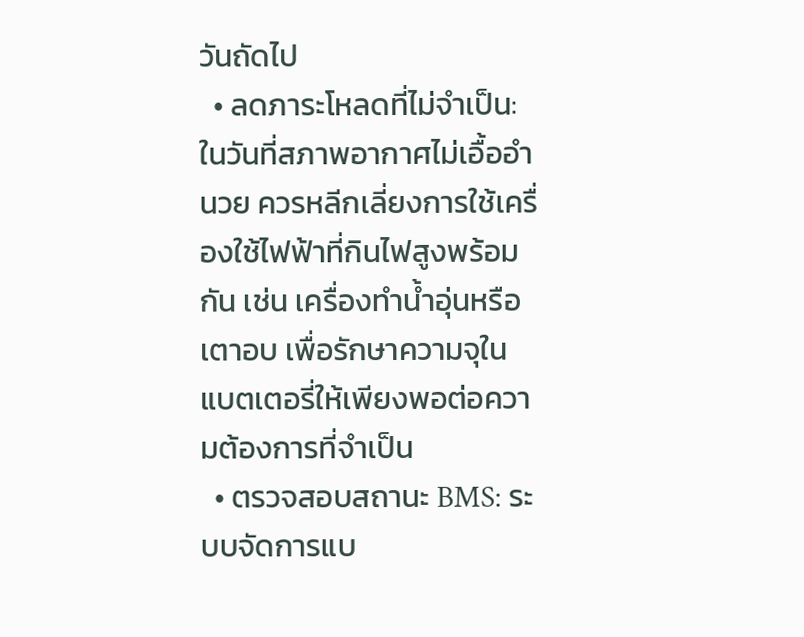วันถัดไป
  • ลดภาระโหลดที่ไม่จำเป็น: ในวันที่สภาพอากาศไม่เอื้ออำนวย ควรหลีกเลี่ยงการใช้เครื่องใช้ไฟฟ้าที่กินไฟสูงพร้อมกัน เช่น เครื่องทำน้ำอุ่นหรือเตาอบ เพื่อรักษาความจุในแบตเตอรี่ให้เพียงพอต่อความต้องการที่จำเป็น
  • ตรวจสอบสถานะ BMS: ระบบจัดการแบ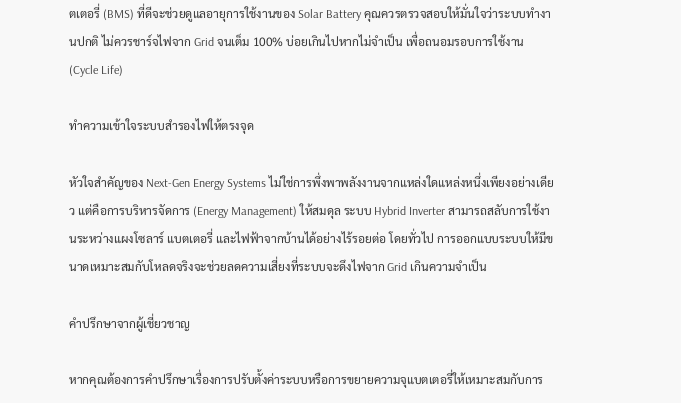ตเตอรี่ (BMS) ที่ดีจะช่วยดูแลอายุการใช้งานของ Solar Battery คุณควรตรวจสอบให้มั่นใจว่าระบบทำงานปกติ ไม่ควรชาร์จไฟจาก Grid จนเต็ม 100% บ่อยเกินไปหากไม่จำเป็น เพื่อถนอมรอบการใช้งาน (Cycle Life)

ทำความเข้าใจระบบสำรองไฟให้ตรงจุด

หัวใจสำคัญของ Next-Gen Energy Systems ไม่ใช่การพึ่งพาพลังงานจากแหล่งใดแหล่งหนึ่งเพียงอย่างเดียว แต่คือการบริหารจัดการ (Energy Management) ให้สมดุล ระบบ Hybrid Inverter สามารถสลับการใช้งานระหว่างแผงโซลาร์ แบตเตอรี่ และไฟฟ้าจากบ้านได้อย่างไร้รอยต่อ โดยทั่วไป การออกแบบระบบให้มีขนาดเหมาะสมกับโหลดจริงจะช่วยลดความเสี่ยงที่ระบบจะดึงไฟจาก Grid เกินความจำเป็น

คำปรึกษาจากผู้เชี่ยวชาญ

หากคุณต้องการคำปรึกษาเรื่องการปรับตั้งค่าระบบหรือการขยายความจุแบตเตอรี่ให้เหมาะสมกับการ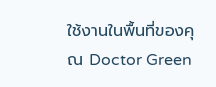ใช้งานในพื้นที่ของคุณ Doctor Green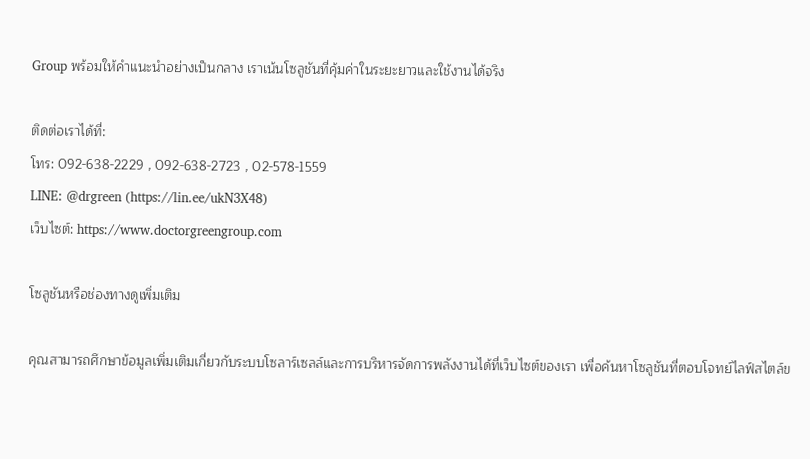Group พร้อมให้คำแนะนำอย่างเป็นกลาง เราเน้นโซลูชันที่คุ้มค่าในระยะยาวและใช้งานได้จริง

ติดต่อเราได้ที่:
โทร: 092-638-2229 , 092-638-2723 , 02-578-1559
LINE: @drgreen (https://lin.ee/ukN3X48)
เว็บไซต์: https://www.doctorgreengroup.com

โซลูชันหรือช่องทางดูเพิ่มเติม

คุณสามารถศึกษาข้อมูลเพิ่มเติมเกี่ยวกับระบบโซลาร์เซลล์และการบริหารจัดการพลังงานได้ที่เว็บไซต์ของเรา เพื่อค้นหาโซลูชันที่ตอบโจทย์ไลฟ์สไตล์ข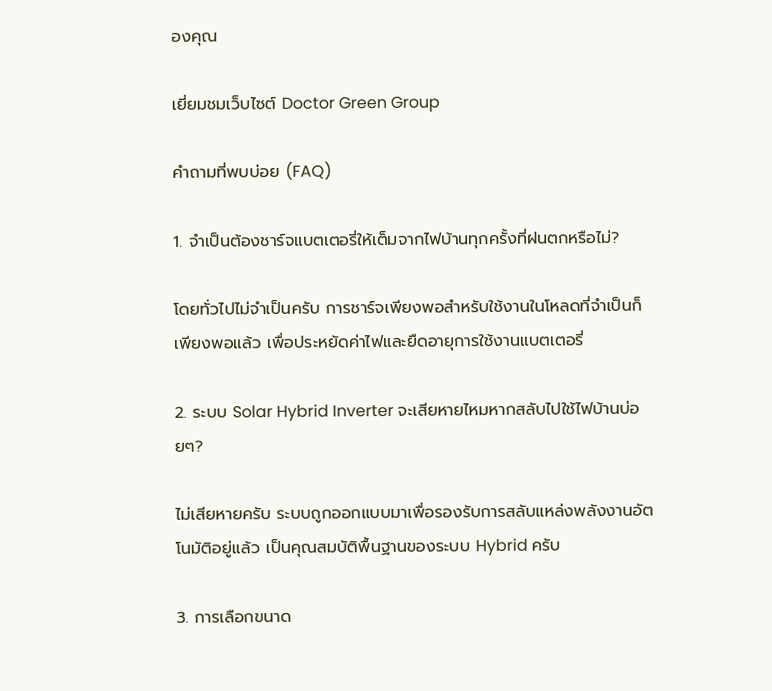องคุณ

เยี่ยมชมเว็บไซต์ Doctor Green Group

คำถามที่พบบ่อย (FAQ)

1. จำเป็นต้องชาร์จแบตเตอรี่ให้เต็มจากไฟบ้านทุกครั้งที่ฝนตกหรือไม่?

โดยทั่วไปไม่จำเป็นครับ การชาร์จเพียงพอสำหรับใช้งานในโหลดที่จำเป็นก็เพียงพอแล้ว เพื่อประหยัดค่าไฟและยืดอายุการใช้งานแบตเตอรี่

2. ระบบ Solar Hybrid Inverter จะเสียหายไหมหากสลับไปใช้ไฟบ้านบ่อยๆ?

ไม่เสียหายครับ ระบบถูกออกแบบมาเพื่อรองรับการสลับแหล่งพลังงานอัตโนมัติอยู่แล้ว เป็นคุณสมบัติพื้นฐานของระบบ Hybrid ครับ

3. การเลือกขนาด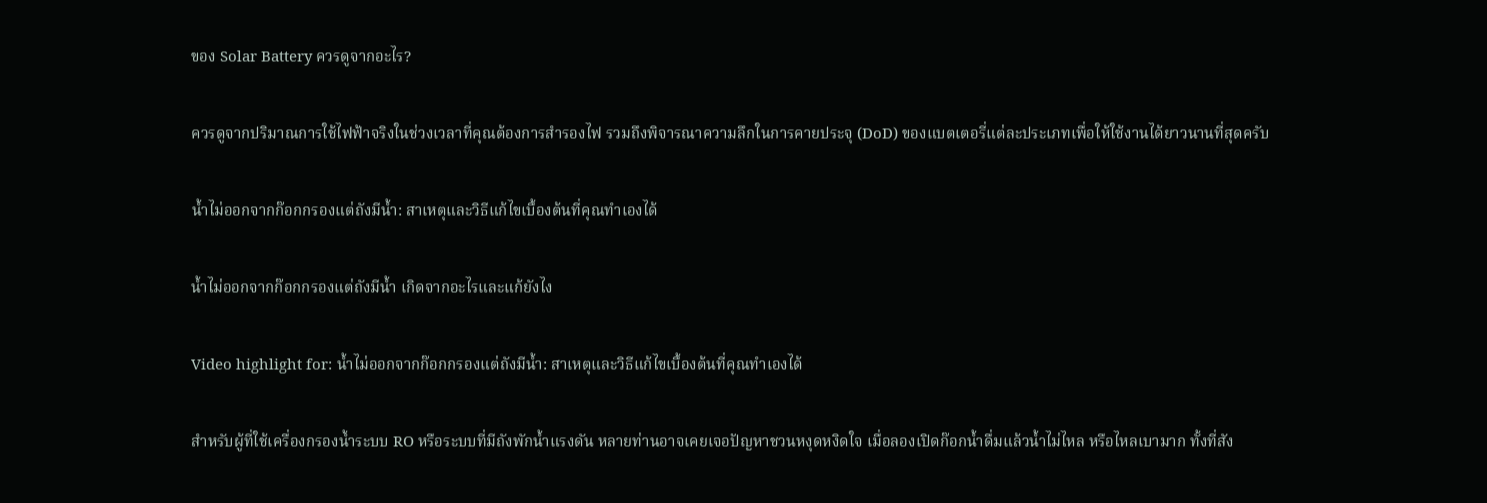ของ Solar Battery ควรดูจากอะไร?

ควรดูจากปริมาณการใช้ไฟฟ้าจริงในช่วงเวลาที่คุณต้องการสำรองไฟ รวมถึงพิจารณาความลึกในการคายประจุ (DoD) ของแบตเตอรี่แต่ละประเภทเพื่อให้ใช้งานได้ยาวนานที่สุดครับ

น้ำไม่ออกจากก๊อกกรองแต่ถังมีน้ำ: สาเหตุและวิธีแก้ไขเบื้องต้นที่คุณทำเองได้

น้ำไม่ออกจากก๊อกกรองแต่ถังมีน้ำ เกิดจากอะไรและแก้ยังไง

Video highlight for: น้ำไม่ออกจากก๊อกกรองแต่ถังมีน้ำ: สาเหตุและวิธีแก้ไขเบื้องต้นที่คุณทำเองได้

สำหรับผู้ที่ใช้เครื่องกรองน้ำระบบ RO หรือระบบที่มีถังพักน้ำแรงดัน หลายท่านอาจเคยเจอปัญหาชวนหงุดหงิดใจ เมื่อลองเปิดก๊อกน้ำดื่มแล้วน้ำไม่ไหล หรือไหลเบามาก ทั้งที่สัง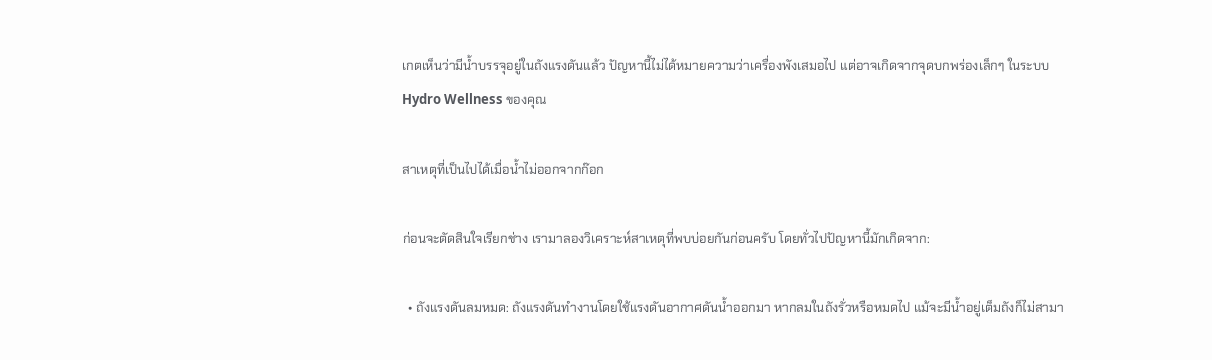เกตเห็นว่ามีน้ำบรรจุอยู่ในถังแรงดันแล้ว ปัญหานี้ไม่ได้หมายความว่าเครื่องพังเสมอไป แต่อาจเกิดจากจุดบกพร่องเล็กๆ ในระบบ Hydro Wellness ของคุณ

สาเหตุที่เป็นไปได้เมื่อน้ำไม่ออกจากก๊อก

ก่อนจะตัดสินใจเรียกช่าง เรามาลองวิเคราะห์สาเหตุที่พบบ่อยกันก่อนครับ โดยทั่วไปปัญหานี้มักเกิดจาก:

  • ถังแรงดันลมหมด: ถังแรงดันทำงานโดยใช้แรงดันอากาศดันน้ำออกมา หากลมในถังรั่วหรือหมดไป แม้จะมีน้ำอยู่เต็มถังก็ไม่สามา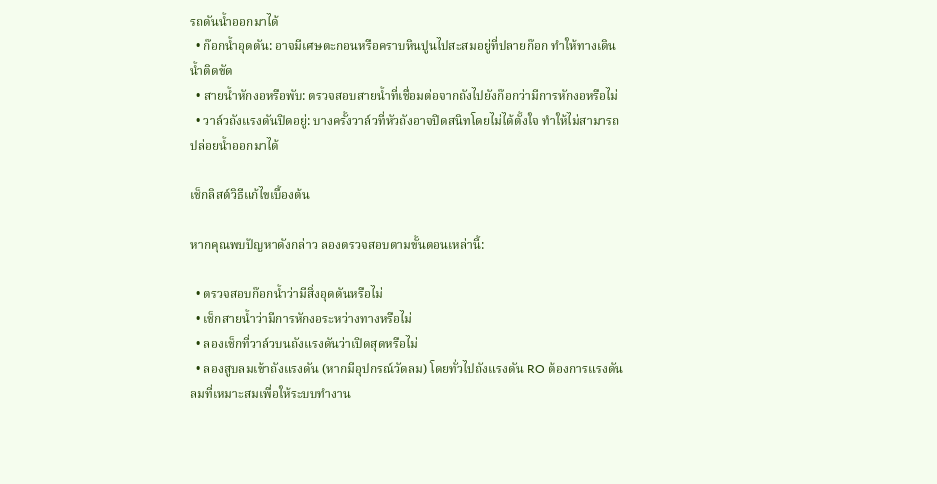รถดันน้ำออกมาได้
  • ก๊อกน้ำอุดตัน: อาจมีเศษตะกอนหรือคราบหินปูนไปสะสมอยู่ที่ปลายก๊อก ทำให้ทางเดินน้ำติดขัด
  • สายน้ำหักงอหรือพับ: ตรวจสอบสายน้ำที่เชื่อมต่อจากถังไปยังก๊อกว่ามีการหักงอหรือไม่
  • วาล์วถังแรงดันปิดอยู่: บางครั้งวาล์วที่หัวถังอาจปิดสนิทโดยไม่ได้ตั้งใจ ทำให้ไม่สามารถปล่อยน้ำออกมาได้

เช็กลิสต์วิธีแก้ไขเบื้องต้น

หากคุณพบปัญหาดังกล่าว ลองตรวจสอบตามขั้นตอนเหล่านี้:

  • ตรวจสอบก๊อกน้ำว่ามีสิ่งอุดตันหรือไม่
  • เช็กสายน้ำว่ามีการหักงอระหว่างทางหรือไม่
  • ลองเช็กที่วาล์วบนถังแรงดันว่าเปิดสุดหรือไม่
  • ลองสูบลมเข้าถังแรงดัน (หากมีอุปกรณ์วัดลม) โดยทั่วไปถังแรงดัน RO ต้องการแรงดันลมที่เหมาะสมเพื่อให้ระบบทำงาน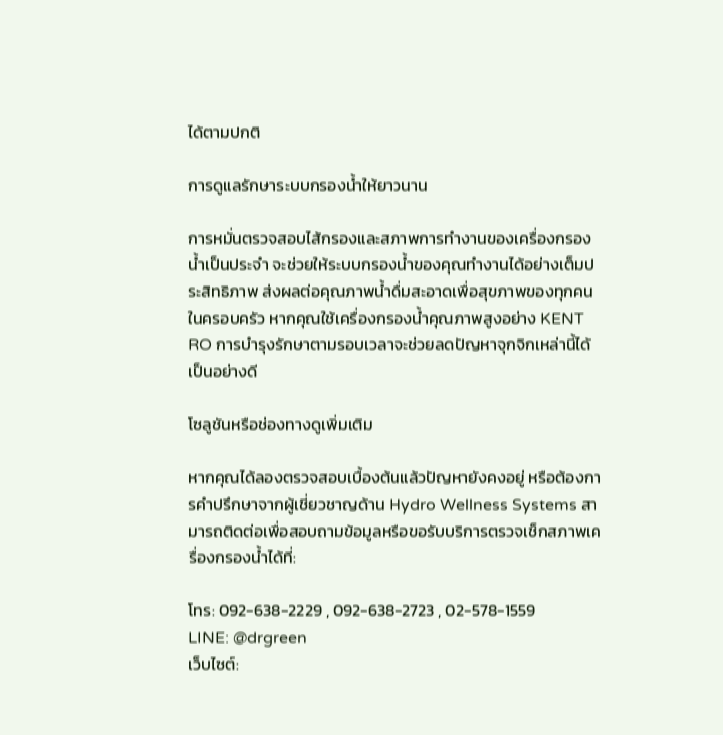ได้ตามปกติ

การดูแลรักษาระบบกรองน้ำให้ยาวนาน

การหมั่นตรวจสอบไส้กรองและสภาพการทำงานของเครื่องกรองน้ำเป็นประจำ จะช่วยให้ระบบกรองน้ำของคุณทำงานได้อย่างเต็มประสิทธิภาพ ส่งผลต่อคุณภาพน้ำดื่มสะอาดเพื่อสุขภาพของทุกคนในครอบครัว หากคุณใช้เครื่องกรองน้ำคุณภาพสูงอย่าง KENT RO การบำรุงรักษาตามรอบเวลาจะช่วยลดปัญหาจุกจิกเหล่านี้ได้เป็นอย่างดี

โซลูชันหรือช่องทางดูเพิ่มเติม

หากคุณได้ลองตรวจสอบเบื้องต้นแล้วปัญหายังคงอยู่ หรือต้องการคำปรึกษาจากผู้เชี่ยวชาญด้าน Hydro Wellness Systems สามารถติดต่อเพื่อสอบถามข้อมูลหรือขอรับบริการตรวจเช็กสภาพเครื่องกรองน้ำได้ที่:

โทร: 092-638-2229 , 092-638-2723 , 02-578-1559
LINE: @drgreen
เว็บไซต์: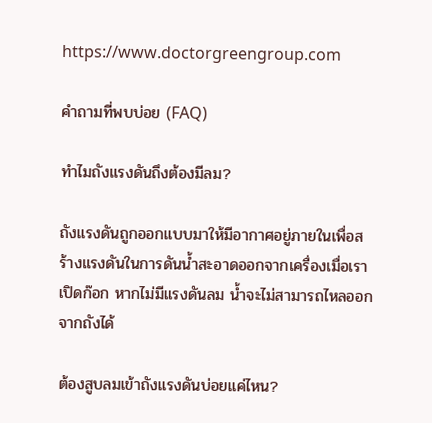https://www.doctorgreengroup.com

คำถามที่พบบ่อย (FAQ)

ทำไมถังแรงดันถึงต้องมีลม?

ถังแรงดันถูกออกแบบมาให้มีอากาศอยู่ภายในเพื่อสร้างแรงดันในการดันน้ำสะอาดออกจากเครื่องเมื่อเราเปิดก๊อก หากไม่มีแรงดันลม น้ำจะไม่สามารถไหลออกจากถังได้

ต้องสูบลมเข้าถังแรงดันบ่อยแค่ไหน?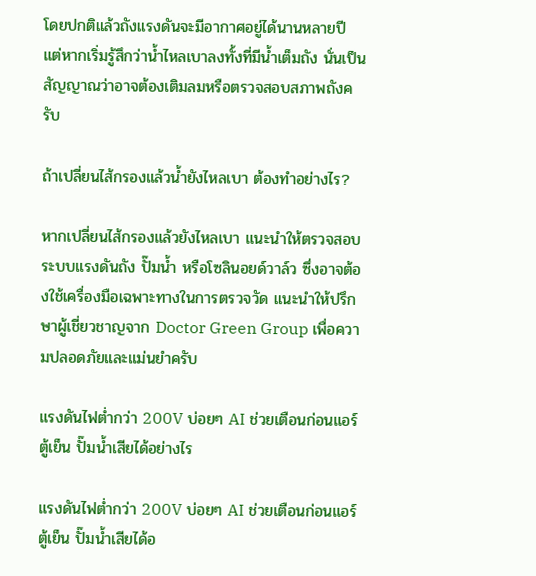โดยปกติแล้วถังแรงดันจะมีอากาศอยู่ได้นานหลายปี แต่หากเริ่มรู้สึกว่าน้ำไหลเบาลงทั้งที่มีน้ำเต็มถัง นั่นเป็นสัญญาณว่าอาจต้องเติมลมหรือตรวจสอบสภาพถังครับ

ถ้าเปลี่ยนไส้กรองแล้วน้ำยังไหลเบา ต้องทำอย่างไร?

หากเปลี่ยนไส้กรองแล้วยังไหลเบา แนะนำให้ตรวจสอบระบบแรงดันถัง ปั๊มน้ำ หรือโซลินอยด์วาล์ว ซึ่งอาจต้องใช้เครื่องมือเฉพาะทางในการตรวจวัด แนะนำให้ปรึกษาผู้เชี่ยวชาญจาก Doctor Green Group เพื่อความปลอดภัยและแม่นยำครับ

แรงดันไฟต่ำกว่า 200V บ่อยๆ AI ช่วยเตือนก่อนแอร์ ตู้เย็น ปั๊มน้ำเสียได้อย่างไร

แรงดันไฟต่ำกว่า 200V บ่อยๆ AI ช่วยเตือนก่อนแอร์ ตู้เย็น ปั๊มน้ำเสียได้อ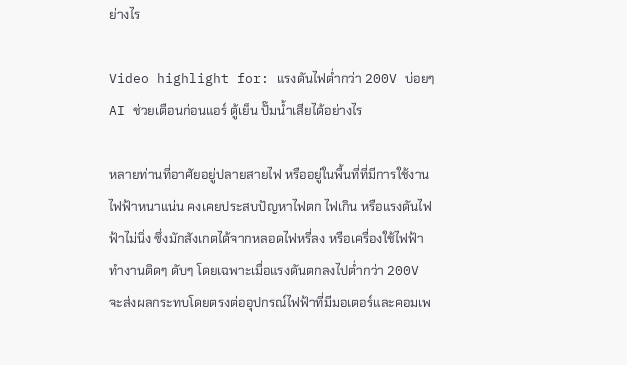ย่างไร

Video highlight for: แรงดันไฟต่ำกว่า 200V บ่อยๆ AI ช่วยเตือนก่อนแอร์ ตู้เย็น ปั๊มน้ำเสียได้อย่างไร

หลายท่านที่อาศัยอยู่ปลายสายไฟ หรืออยู่ในพื้นที่ที่มีการใช้งานไฟฟ้าหนาแน่น คงเคยประสบปัญหาไฟตก ไฟเกิน หรือแรงดันไฟฟ้าไม่นิ่ง ซึ่งมักสังเกตได้จากหลอดไฟหรี่ลง หรือเครื่องใช้ไฟฟ้าทำงานติดๆ ดับๆ โดยเฉพาะเมื่อแรงดันตกลงไปต่ำกว่า 200V จะส่งผลกระทบโดยตรงต่ออุปกรณ์ไฟฟ้าที่มีมอเตอร์และคอมเพ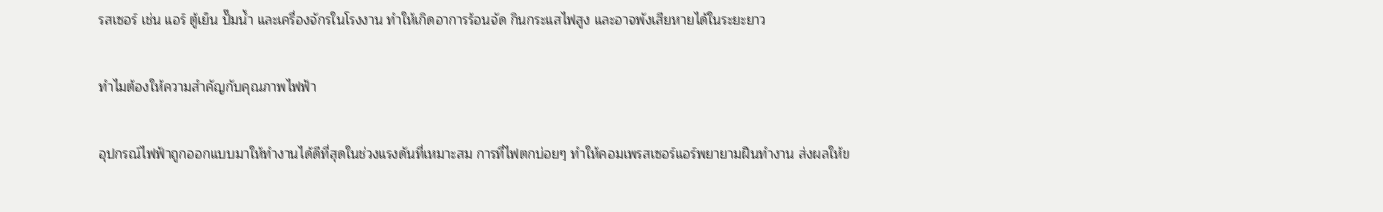รสเซอร์ เช่น แอร์ ตู้เย็น ปั๊มน้ำ และเครื่องจักรในโรงงาน ทำให้เกิดอาการร้อนจัด กินกระแสไฟสูง และอาจพังเสียหายได้ในระยะยาว

ทำไมต้องให้ความสำคัญกับคุณภาพไฟฟ้า

อุปกรณ์ไฟฟ้าถูกออกแบบมาให้ทำงานได้ดีที่สุดในช่วงแรงดันที่เหมาะสม การที่ไฟตกบ่อยๆ ทำให้คอมเพรสเซอร์แอร์พยายามฝืนทำงาน ส่งผลให้ข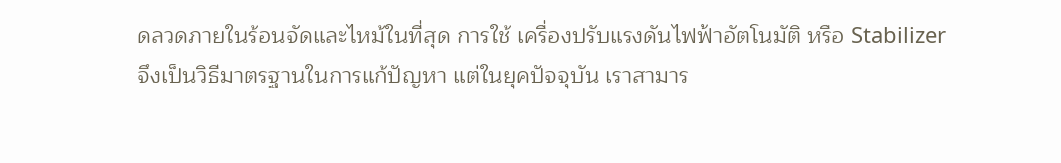ดลวดภายในร้อนจัดและไหม้ในที่สุด การใช้ เครื่องปรับแรงดันไฟฟ้าอัตโนมัติ หรือ Stabilizer จึงเป็นวิธีมาตรฐานในการแก้ปัญหา แต่ในยุคปัจจุบัน เราสามาร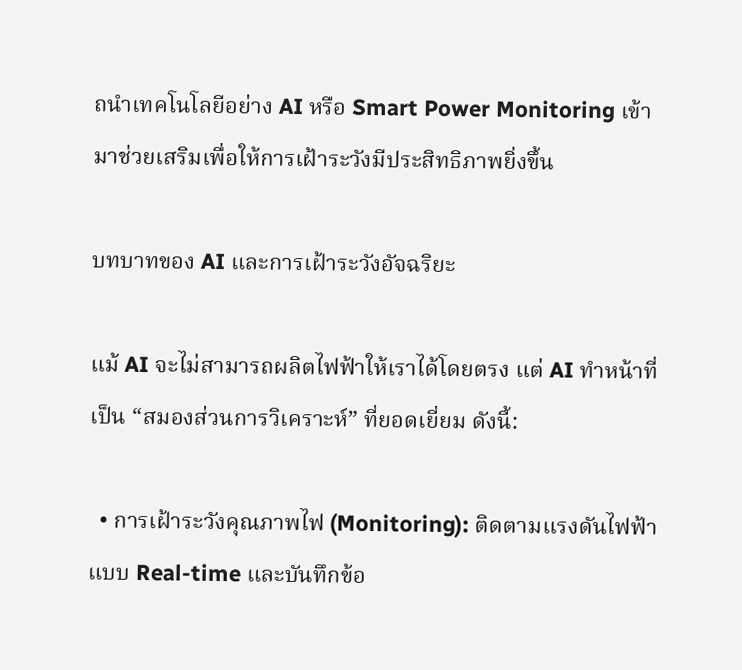ถนำเทคโนโลยีอย่าง AI หรือ Smart Power Monitoring เข้ามาช่วยเสริมเพื่อให้การเฝ้าระวังมีประสิทธิภาพยิ่งขึ้น

บทบาทของ AI และการเฝ้าระวังอัจฉริยะ

แม้ AI จะไม่สามารถผลิตไฟฟ้าให้เราได้โดยตรง แต่ AI ทำหน้าที่เป็น “สมองส่วนการวิเคราะห์” ที่ยอดเยี่ยม ดังนี้:

  • การเฝ้าระวังคุณภาพไฟ (Monitoring): ติดตามแรงดันไฟฟ้าแบบ Real-time และบันทึกข้อ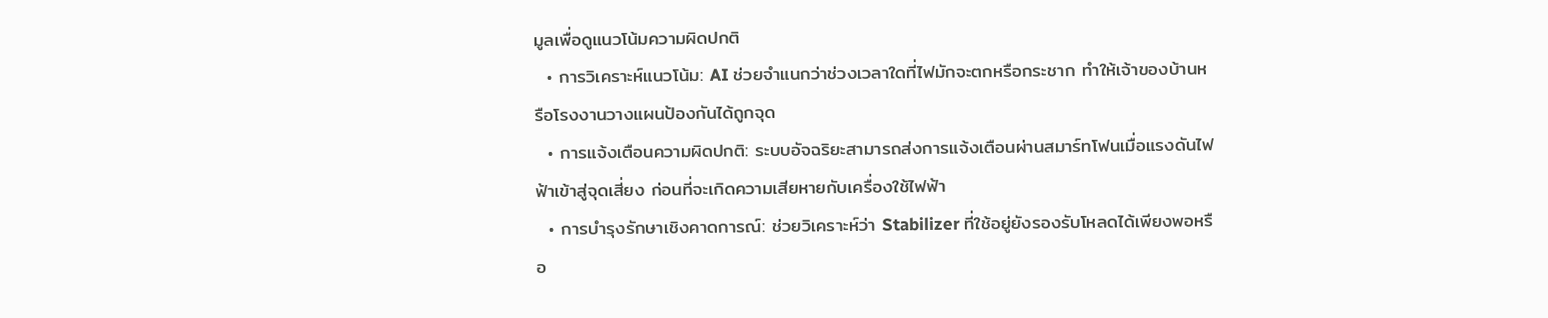มูลเพื่อดูแนวโน้มความผิดปกติ
  • การวิเคราะห์แนวโน้ม: AI ช่วยจำแนกว่าช่วงเวลาใดที่ไฟมักจะตกหรือกระชาก ทำให้เจ้าของบ้านหรือโรงงานวางแผนป้องกันได้ถูกจุด
  • การแจ้งเตือนความผิดปกติ: ระบบอัจฉริยะสามารถส่งการแจ้งเตือนผ่านสมาร์ทโฟนเมื่อแรงดันไฟฟ้าเข้าสู่จุดเสี่ยง ก่อนที่จะเกิดความเสียหายกับเครื่องใช้ไฟฟ้า
  • การบำรุงรักษาเชิงคาดการณ์: ช่วยวิเคราะห์ว่า Stabilizer ที่ใช้อยู่ยังรองรับโหลดได้เพียงพอหรือ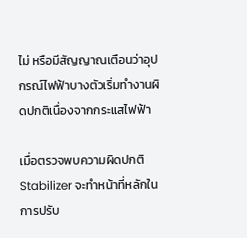ไม่ หรือมีสัญญาณเตือนว่าอุปกรณ์ไฟฟ้าบางตัวเริ่มทำงานผิดปกติเนื่องจากกระแสไฟฟ้า

เมื่อตรวจพบความผิดปกติ Stabilizer จะทำหน้าที่หลักในการปรับ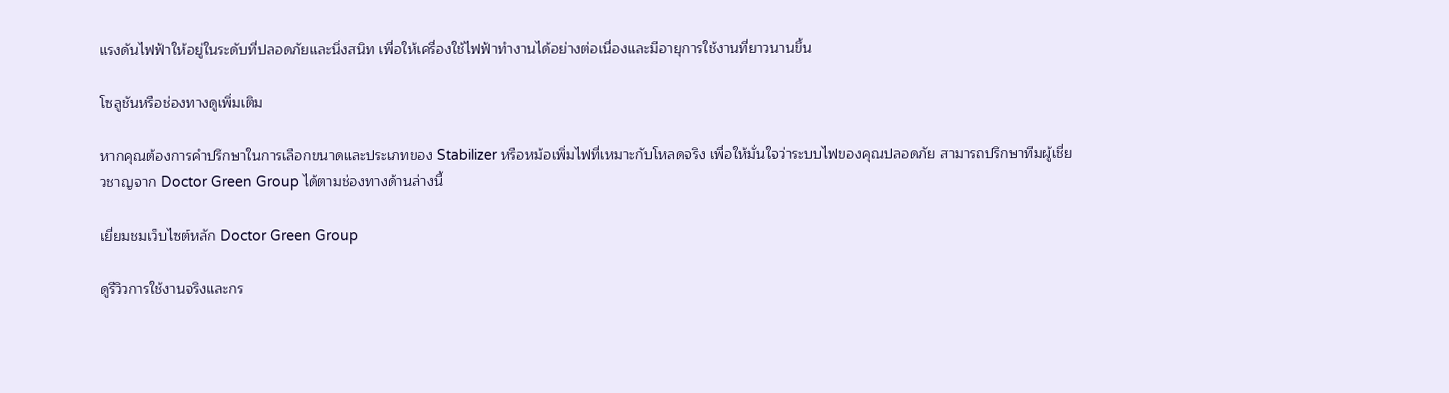แรงดันไฟฟ้าให้อยู่ในระดับที่ปลอดภัยและนิ่งสนิท เพื่อให้เครื่องใช้ไฟฟ้าทำงานได้อย่างต่อเนื่องและมีอายุการใช้งานที่ยาวนานขึ้น

โซลูชันหรือช่องทางดูเพิ่มเติม

หากคุณต้องการคำปรึกษาในการเลือกขนาดและประเภทของ Stabilizer หรือหม้อเพิ่มไฟที่เหมาะกับโหลดจริง เพื่อให้มั่นใจว่าระบบไฟของคุณปลอดภัย สามารถปรึกษาทีมผู้เชี่ยวชาญจาก Doctor Green Group ได้ตามช่องทางด้านล่างนี้

เยี่ยมชมเว็บไซต์หลัก Doctor Green Group

ดูรีวิวการใช้งานจริงและกร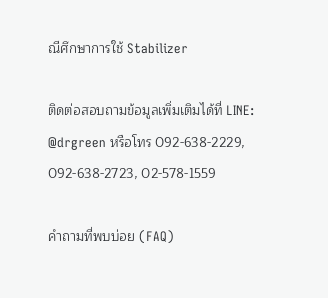ณีศึกษาการใช้ Stabilizer

ติดต่อสอบถามข้อมูลเพิ่มเติมได้ที่ LINE: @drgreen หรือโทร 092-638-2229, 092-638-2723, 02-578-1559

คำถามที่พบบ่อย (FAQ)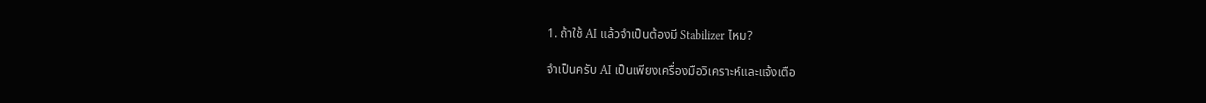1. ถ้าใช้ AI แล้วจำเป็นต้องมี Stabilizer ไหม?

จำเป็นครับ AI เป็นเพียงเครื่องมือวิเคราะห์และแจ้งเตือ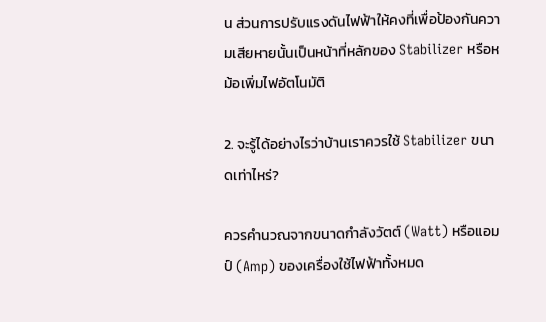น ส่วนการปรับแรงดันไฟฟ้าให้คงที่เพื่อป้องกันความเสียหายนั้นเป็นหน้าที่หลักของ Stabilizer หรือหม้อเพิ่มไฟอัตโนมัติ

2. จะรู้ได้อย่างไรว่าบ้านเราควรใช้ Stabilizer ขนาดเท่าไหร่?

ควรคำนวณจากขนาดกำลังวัตต์ (Watt) หรือแอมป์ (Amp) ของเครื่องใช้ไฟฟ้าทั้งหมด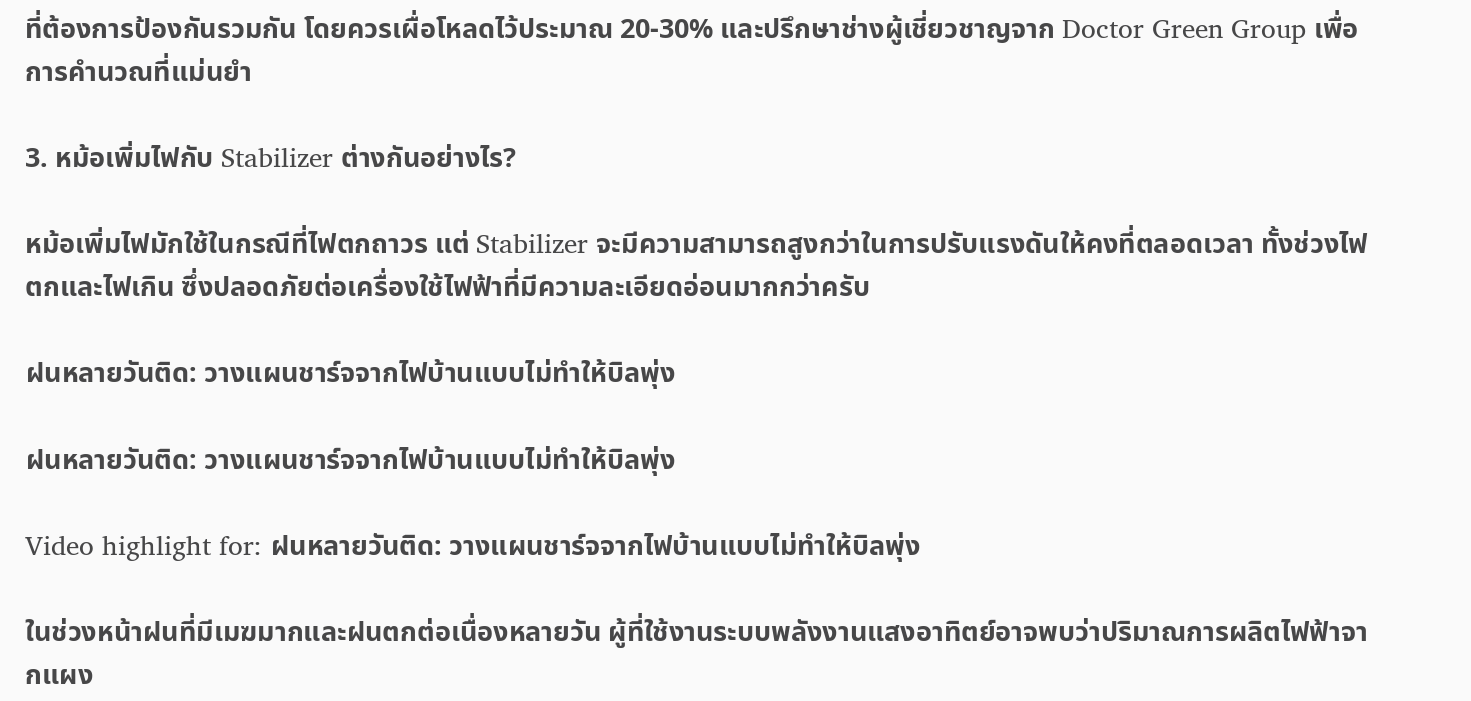ที่ต้องการป้องกันรวมกัน โดยควรเผื่อโหลดไว้ประมาณ 20-30% และปรึกษาช่างผู้เชี่ยวชาญจาก Doctor Green Group เพื่อการคำนวณที่แม่นยำ

3. หม้อเพิ่มไฟกับ Stabilizer ต่างกันอย่างไร?

หม้อเพิ่มไฟมักใช้ในกรณีที่ไฟตกถาวร แต่ Stabilizer จะมีความสามารถสูงกว่าในการปรับแรงดันให้คงที่ตลอดเวลา ทั้งช่วงไฟตกและไฟเกิน ซึ่งปลอดภัยต่อเครื่องใช้ไฟฟ้าที่มีความละเอียดอ่อนมากกว่าครับ

ฝนหลายวันติด: วางแผนชาร์จจากไฟบ้านแบบไม่ทำให้บิลพุ่ง

ฝนหลายวันติด: วางแผนชาร์จจากไฟบ้านแบบไม่ทำให้บิลพุ่ง

Video highlight for: ฝนหลายวันติด: วางแผนชาร์จจากไฟบ้านแบบไม่ทำให้บิลพุ่ง

ในช่วงหน้าฝนที่มีเมฆมากและฝนตกต่อเนื่องหลายวัน ผู้ที่ใช้งานระบบพลังงานแสงอาทิตย์อาจพบว่าปริมาณการผลิตไฟฟ้าจากแผง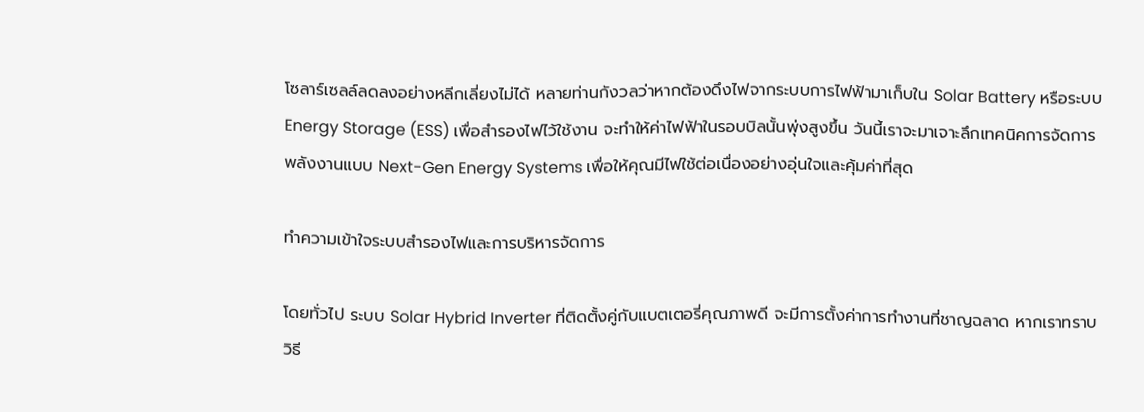โซลาร์เซลล์ลดลงอย่างหลีกเลี่ยงไม่ได้ หลายท่านกังวลว่าหากต้องดึงไฟจากระบบการไฟฟ้ามาเก็บใน Solar Battery หรือระบบ Energy Storage (ESS) เพื่อสำรองไฟไว้ใช้งาน จะทำให้ค่าไฟฟ้าในรอบบิลนั้นพุ่งสูงขึ้น วันนี้เราจะมาเจาะลึกเทคนิคการจัดการพลังงานแบบ Next-Gen Energy Systems เพื่อให้คุณมีไฟใช้ต่อเนื่องอย่างอุ่นใจและคุ้มค่าที่สุด

ทำความเข้าใจระบบสำรองไฟและการบริหารจัดการ

โดยทั่วไป ระบบ Solar Hybrid Inverter ที่ติดตั้งคู่กับแบตเตอรี่คุณภาพดี จะมีการตั้งค่าการทำงานที่ชาญฉลาด หากเราทราบวิธี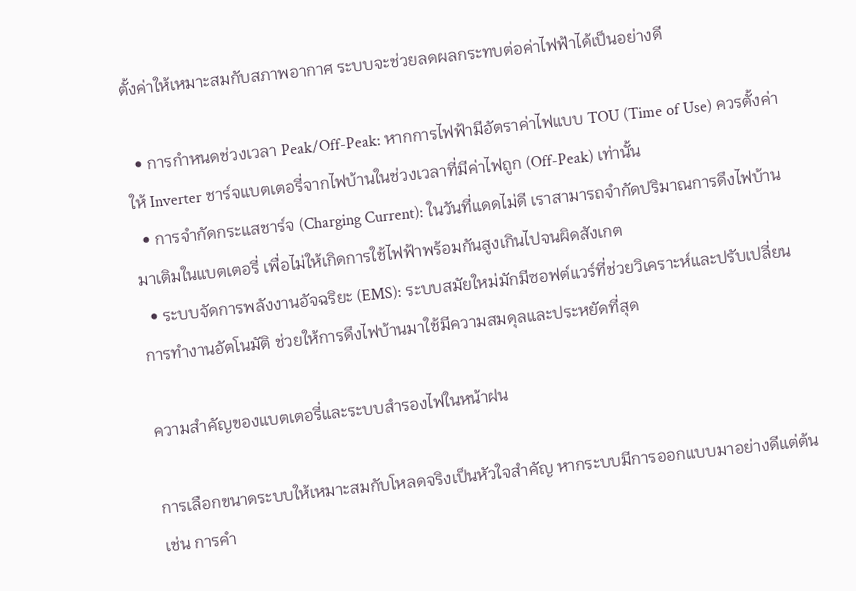ตั้งค่าให้เหมาะสมกับสภาพอากาศ ระบบจะช่วยลดผลกระทบต่อค่าไฟฟ้าได้เป็นอย่างดี

  • การกำหนดช่วงเวลา Peak/Off-Peak: หากการไฟฟ้ามีอัตราค่าไฟแบบ TOU (Time of Use) ควรตั้งค่าให้ Inverter ชาร์จแบตเตอรี่จากไฟบ้านในช่วงเวลาที่มีค่าไฟถูก (Off-Peak) เท่านั้น
  • การจำกัดกระแสชาร์จ (Charging Current): ในวันที่แดดไม่ดี เราสามารถจำกัดปริมาณการดึงไฟบ้านมาเติมในแบตเตอรี่ เพื่อไม่ให้เกิดการใช้ไฟฟ้าพร้อมกันสูงเกินไปจนผิดสังเกต
  • ระบบจัดการพลังงานอัจฉริยะ (EMS): ระบบสมัยใหม่มักมีซอฟต์แวร์ที่ช่วยวิเคราะห์และปรับเปลี่ยนการทำงานอัตโนมัติ ช่วยให้การดึงไฟบ้านมาใช้มีความสมดุลและประหยัดที่สุด

ความสำคัญของแบตเตอรี่และระบบสำรองไฟในหน้าฝน

การเลือกขนาดระบบให้เหมาะสมกับโหลดจริงเป็นหัวใจสำคัญ หากระบบมีการออกแบบมาอย่างดีแต่ต้น เช่น การคำ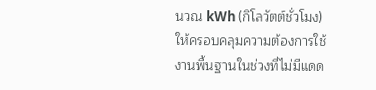นวณ kWh (กิโลวัตต์ชั่วโมง) ให้ครอบคลุมความต้องการใช้งานพื้นฐานในช่วงที่ไม่มีแดด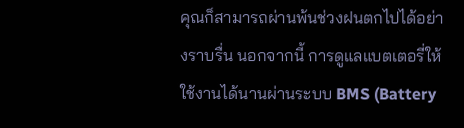คุณก็สามารถผ่านพ้นช่วงฝนตกไปได้อย่างราบรื่น นอกจากนี้ การดูแลแบตเตอรี่ให้ใช้งานได้นานผ่านระบบ BMS (Battery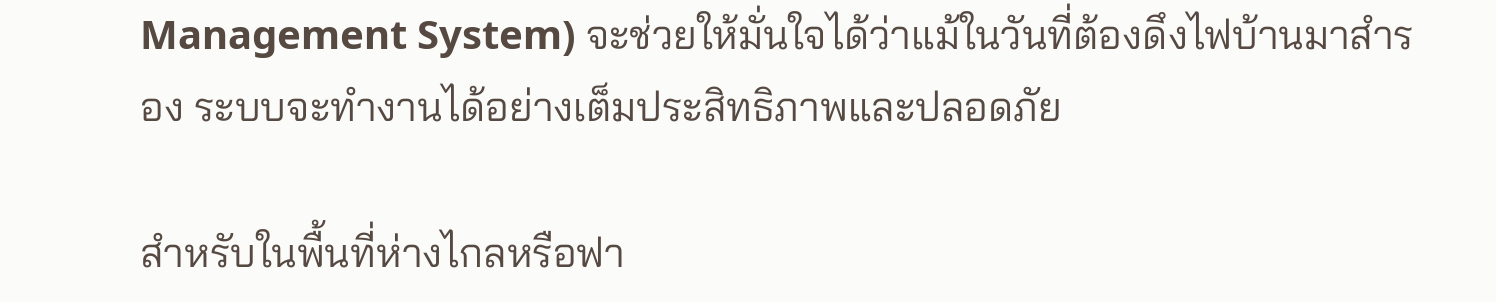Management System) จะช่วยให้มั่นใจได้ว่าแม้ในวันที่ต้องดึงไฟบ้านมาสำรอง ระบบจะทำงานได้อย่างเต็มประสิทธิภาพและปลอดภัย

สำหรับในพื้นที่ห่างไกลหรือฟา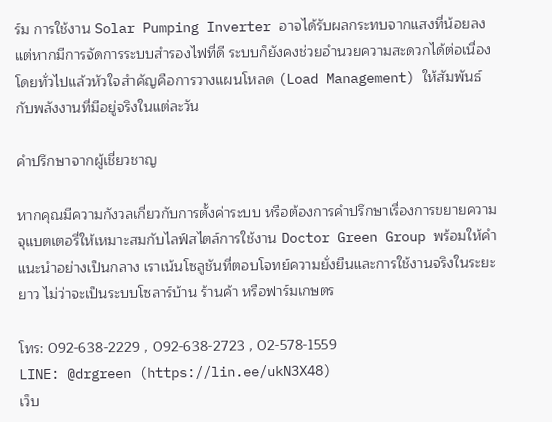ร์ม การใช้งาน Solar Pumping Inverter อาจได้รับผลกระทบจากแสงที่น้อยลง แต่หากมีการจัดการระบบสำรองไฟที่ดี ระบบก็ยังคงช่วยอำนวยความสะดวกได้ต่อเนื่อง โดยทั่วไปแล้วหัวใจสำคัญคือการวางแผนโหลด (Load Management) ให้สัมพันธ์กับพลังงานที่มีอยู่จริงในแต่ละวัน

คำปรึกษาจากผู้เชี่ยวชาญ

หากคุณมีความกังวลเกี่ยวกับการตั้งค่าระบบ หรือต้องการคำปรึกษาเรื่องการขยายความจุแบตเตอรี่ให้เหมาะสมกับไลฟ์สไตล์การใช้งาน Doctor Green Group พร้อมให้คำแนะนำอย่างเป็นกลาง เราเน้นโซลูชันที่ตอบโจทย์ความยั่งยืนและการใช้งานจริงในระยะยาว ไม่ว่าจะเป็นระบบโซลาร์บ้าน ร้านค้า หรือฟาร์มเกษตร

โทร: 092-638-2229 , 092-638-2723 , 02-578-1559
LINE: @drgreen (https://lin.ee/ukN3X48)
เว็บ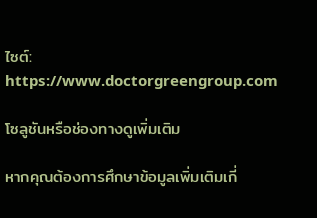ไซต์: https://www.doctorgreengroup.com

โซลูชันหรือช่องทางดูเพิ่มเติม

หากคุณต้องการศึกษาข้อมูลเพิ่มเติมเกี่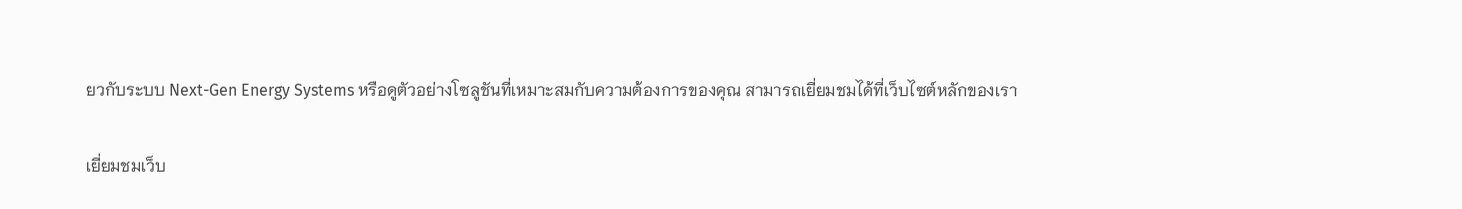ยวกับระบบ Next-Gen Energy Systems หรือดูตัวอย่างโซลูชันที่เหมาะสมกับความต้องการของคุณ สามารถเยี่ยมชมได้ที่เว็บไซต์หลักของเรา

เยี่ยมชมเว็บ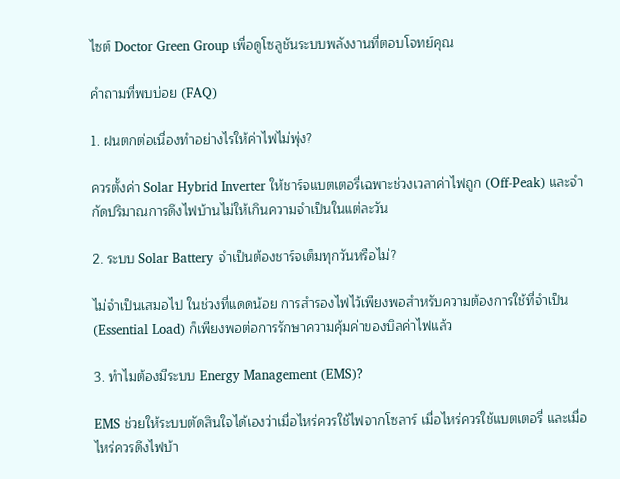ไซต์ Doctor Green Group เพื่อดูโซลูชันระบบพลังงานที่ตอบโจทย์คุณ

คำถามที่พบบ่อย (FAQ)

1. ฝนตกต่อเนื่องทำอย่างไรให้ค่าไฟไม่พุ่ง?

ควรตั้งค่า Solar Hybrid Inverter ให้ชาร์จแบตเตอรี่เฉพาะช่วงเวลาค่าไฟถูก (Off-Peak) และจำกัดปริมาณการดึงไฟบ้านไม่ให้เกินความจำเป็นในแต่ละวัน

2. ระบบ Solar Battery จำเป็นต้องชาร์จเต็มทุกวันหรือไม่?

ไม่จำเป็นเสมอไป ในช่วงที่แดดน้อย การสำรองไฟไว้เพียงพอสำหรับความต้องการใช้ที่จำเป็น (Essential Load) ก็เพียงพอต่อการรักษาความคุ้มค่าของบิลค่าไฟแล้ว

3. ทำไมต้องมีระบบ Energy Management (EMS)?

EMS ช่วยให้ระบบตัดสินใจได้เองว่าเมื่อไหร่ควรใช้ไฟจากโซลาร์ เมื่อไหร่ควรใช้แบตเตอรี่ และเมื่อไหร่ควรดึงไฟบ้า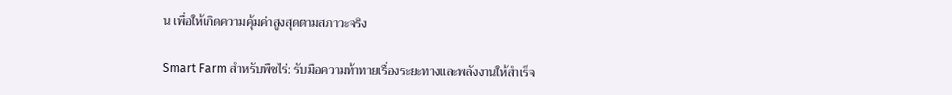น เพื่อให้เกิดความคุ้มค่าสูงสุดตามสภาวะจริง

Smart Farm สำหรับพืชไร่: รับมือความท้าทายเรื่องระยะทางและพลังงานให้สำเร็จ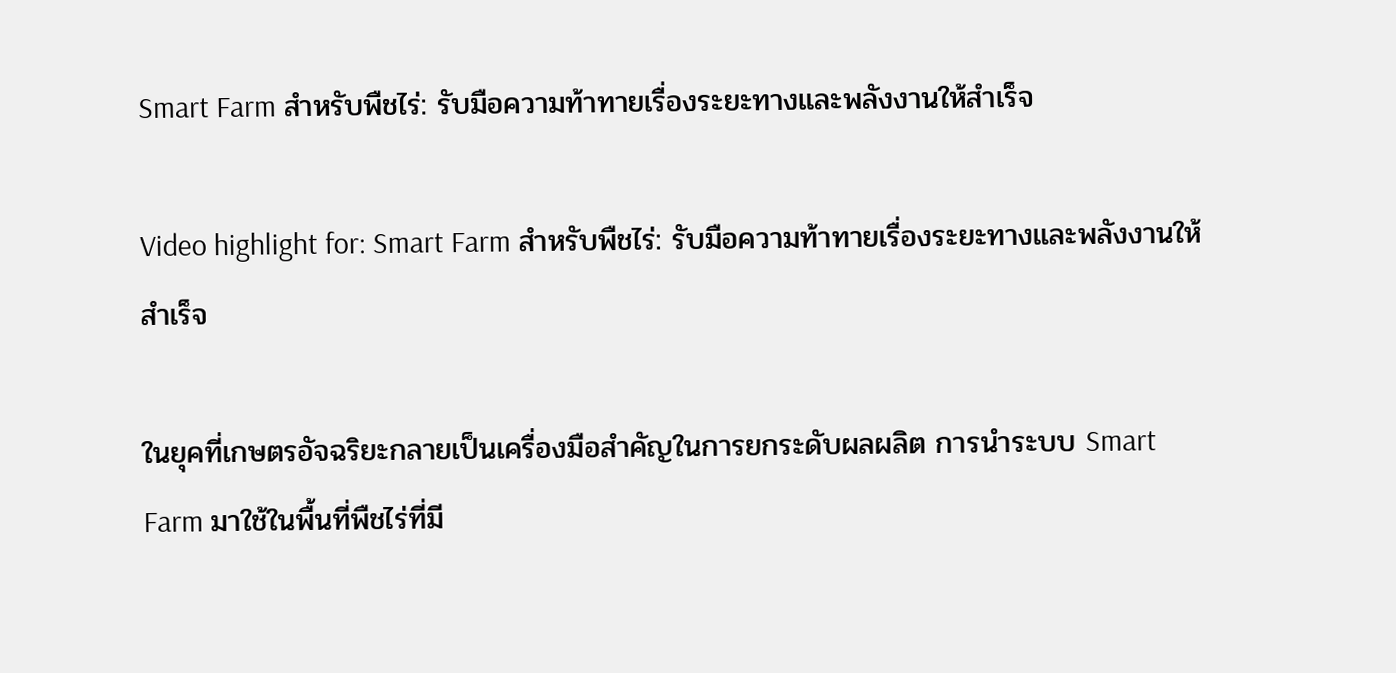Smart Farm สำหรับพืชไร่: รับมือความท้าทายเรื่องระยะทางและพลังงานให้สำเร็จ

Video highlight for: Smart Farm สำหรับพืชไร่: รับมือความท้าทายเรื่องระยะทางและพลังงานให้สำเร็จ

ในยุคที่เกษตรอัจฉริยะกลายเป็นเครื่องมือสำคัญในการยกระดับผลผลิต การนำระบบ Smart Farm มาใช้ในพื้นที่พืชไร่ที่มี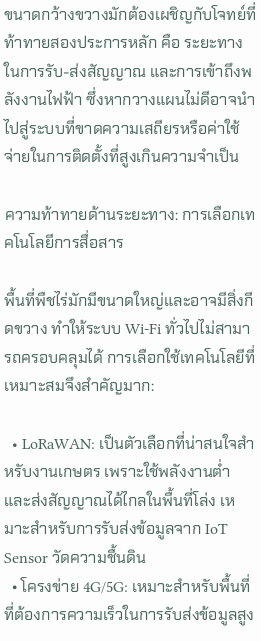ขนาดกว้างขวางมักต้องเผชิญกับโจทย์ที่ท้าทายสองประการหลัก คือ ระยะทางในการรับ-ส่งสัญญาณ และการเข้าถึงพลังงานไฟฟ้า ซึ่งหากวางแผนไม่ดีอาจนำไปสู่ระบบที่ขาดความเสถียรหรือค่าใช้จ่ายในการติดตั้งที่สูงเกินความจำเป็น

ความท้าทายด้านระยะทาง: การเลือกเทคโนโลยีการสื่อสาร

พื้นที่พืชไร่มักมีขนาดใหญ่และอาจมีสิ่งกีดขวาง ทำให้ระบบ Wi-Fi ทั่วไปไม่สามารถครอบคลุมได้ การเลือกใช้เทคโนโลยีที่เหมาะสมจึงสำคัญมาก:

  • LoRaWAN: เป็นตัวเลือกที่น่าสนใจสำหรับงานเกษตร เพราะใช้พลังงานต่ำและส่งสัญญาณได้ไกลในพื้นที่โล่ง เหมาะสำหรับการรับส่งข้อมูลจาก IoT Sensor วัดความชื้นดิน
  • โครงข่าย 4G/5G: เหมาะสำหรับพื้นที่ที่ต้องการความเร็วในการรับส่งข้อมูลสูง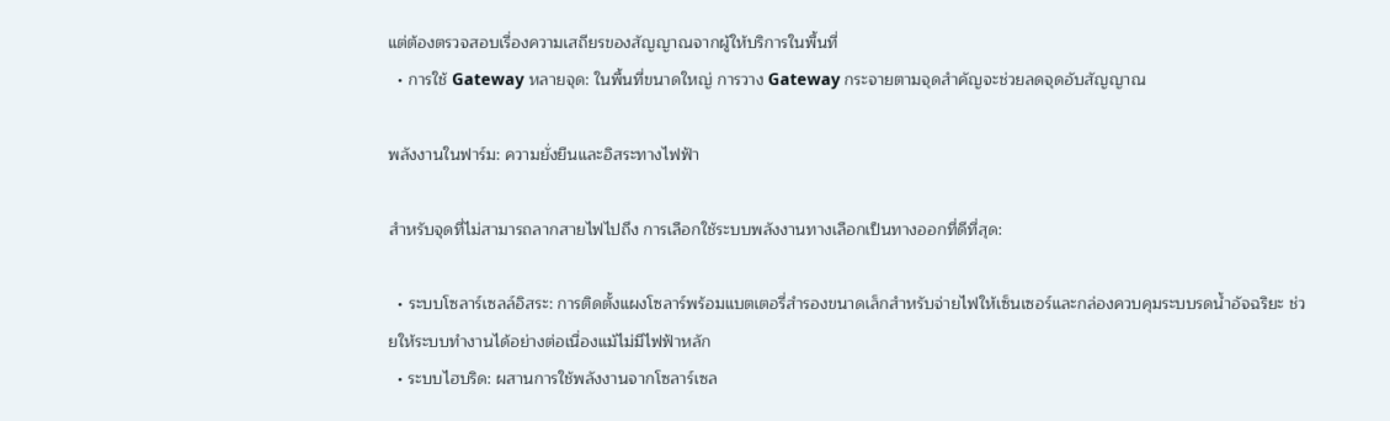แต่ต้องตรวจสอบเรื่องความเสถียรของสัญญาณจากผู้ให้บริการในพื้นที่
  • การใช้ Gateway หลายจุด: ในพื้นที่ขนาดใหญ่ การวาง Gateway กระจายตามจุดสำคัญจะช่วยลดจุดอับสัญญาณ

พลังงานในฟาร์ม: ความยั่งยืนและอิสระทางไฟฟ้า

สำหรับจุดที่ไม่สามารถลากสายไฟไปถึง การเลือกใช้ระบบพลังงานทางเลือกเป็นทางออกที่ดีที่สุด:

  • ระบบโซลาร์เซลล์อิสระ: การติดตั้งแผงโซลาร์พร้อมแบตเตอรี่สำรองขนาดเล็กสำหรับจ่ายไฟให้เซ็นเซอร์และกล่องควบคุมระบบรดน้ำอัจฉริยะ ช่วยให้ระบบทำงานได้อย่างต่อเนื่องแม้ไม่มีไฟฟ้าหลัก
  • ระบบไฮบริด: ผสานการใช้พลังงานจากโซลาร์เซล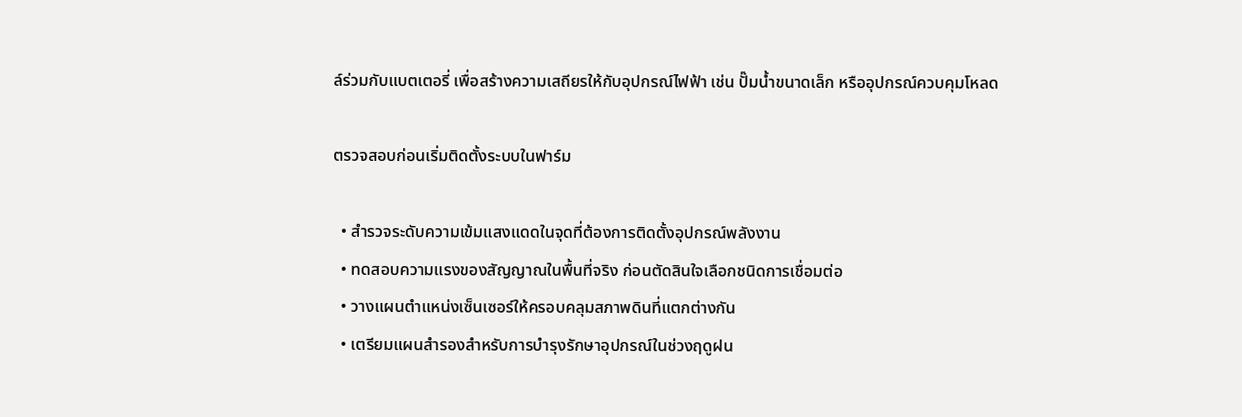ล์ร่วมกับแบตเตอรี่ เพื่อสร้างความเสถียรให้กับอุปกรณ์ไฟฟ้า เช่น ปั๊มน้ำขนาดเล็ก หรืออุปกรณ์ควบคุมโหลด

ตรวจสอบก่อนเริ่มติดตั้งระบบในฟาร์ม

  • สำรวจระดับความเข้มแสงแดดในจุดที่ต้องการติดตั้งอุปกรณ์พลังงาน
  • ทดสอบความแรงของสัญญาณในพื้นที่จริง ก่อนตัดสินใจเลือกชนิดการเชื่อมต่อ
  • วางแผนตำแหน่งเซ็นเซอร์ให้ครอบคลุมสภาพดินที่แตกต่างกัน
  • เตรียมแผนสำรองสำหรับการบำรุงรักษาอุปกรณ์ในช่วงฤดูฝน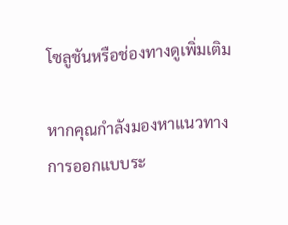โซลูชันหรือช่องทางดูเพิ่มเติม

หากคุณกำลังมองหาแนวทางการออกแบบระ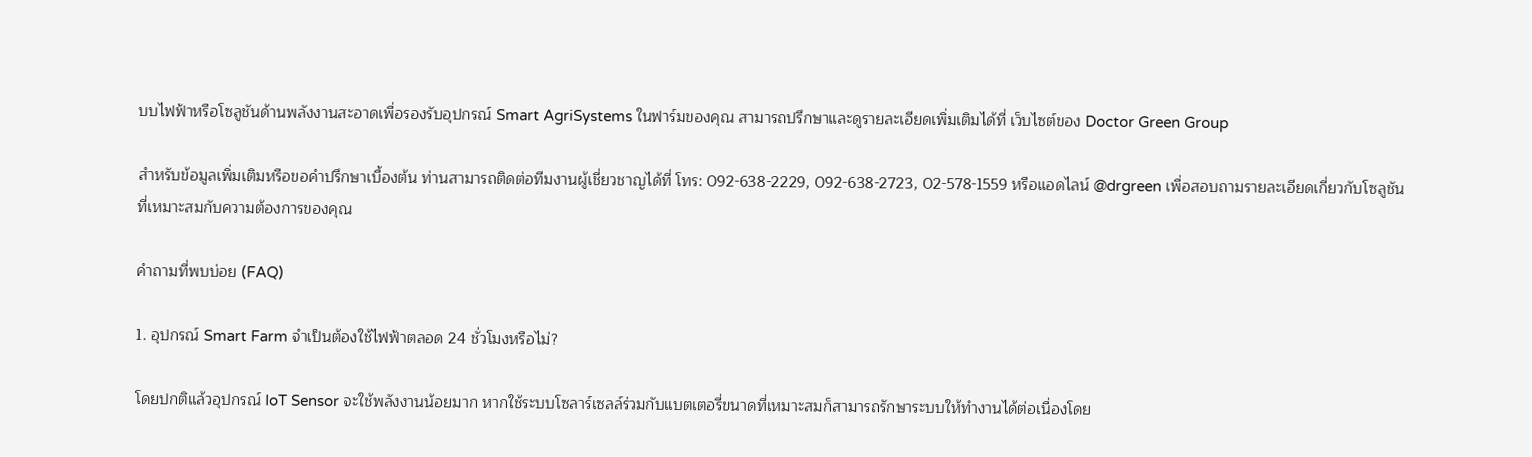บบไฟฟ้าหรือโซลูชันด้านพลังงานสะอาดเพื่อรองรับอุปกรณ์ Smart AgriSystems ในฟาร์มของคุณ สามารถปรึกษาและดูรายละเอียดเพิ่มเติมได้ที่ เว็บไซต์ของ Doctor Green Group

สำหรับข้อมูลเพิ่มเติมหรือขอคำปรึกษาเบื้องต้น ท่านสามารถติดต่อทีมงานผู้เชี่ยวชาญได้ที่ โทร: 092-638-2229, 092-638-2723, 02-578-1559 หรือแอดไลน์ @drgreen เพื่อสอบถามรายละเอียดเกี่ยวกับโซลูชันที่เหมาะสมกับความต้องการของคุณ

คำถามที่พบบ่อย (FAQ)

1. อุปกรณ์ Smart Farm จำเป็นต้องใช้ไฟฟ้าตลอด 24 ชั่วโมงหรือไม่?

โดยปกติแล้วอุปกรณ์ IoT Sensor จะใช้พลังงานน้อยมาก หากใช้ระบบโซลาร์เซลล์ร่วมกับแบตเตอรี่ขนาดที่เหมาะสมก็สามารถรักษาระบบให้ทำงานได้ต่อเนื่องโดย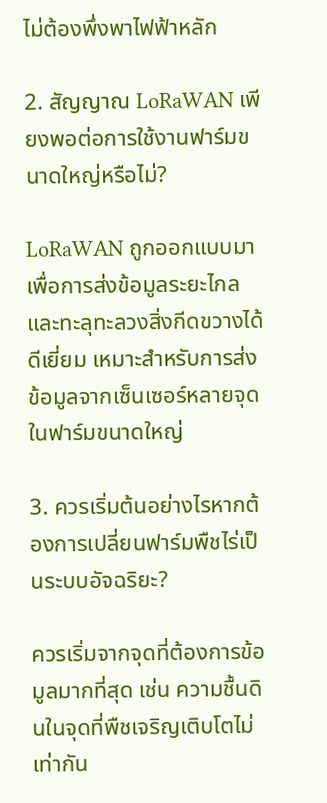ไม่ต้องพึ่งพาไฟฟ้าหลัก

2. สัญญาณ LoRaWAN เพียงพอต่อการใช้งานฟาร์มขนาดใหญ่หรือไม่?

LoRaWAN ถูกออกแบบมาเพื่อการส่งข้อมูลระยะไกลและทะลุทะลวงสิ่งกีดขวางได้ดีเยี่ยม เหมาะสำหรับการส่งข้อมูลจากเซ็นเซอร์หลายจุดในฟาร์มขนาดใหญ่

3. ควรเริ่มต้นอย่างไรหากต้องการเปลี่ยนฟาร์มพืชไร่เป็นระบบอัจฉริยะ?

ควรเริ่มจากจุดที่ต้องการข้อมูลมากที่สุด เช่น ความชื้นดินในจุดที่พืชเจริญเติบโตไม่เท่ากัน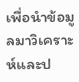เพื่อนำข้อมูลมาวิเคราะห์และป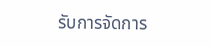รับการจัดการ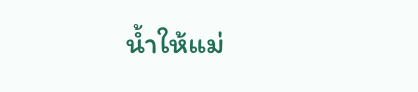น้ำให้แม่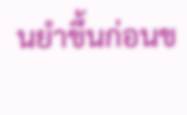นยำขึ้นก่อนข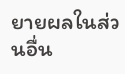ยายผลในส่วนอื่น